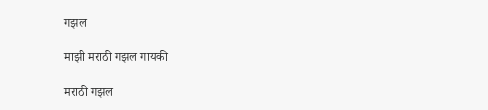गझल

माझी मराठी गझल गायकी

मराठी गझल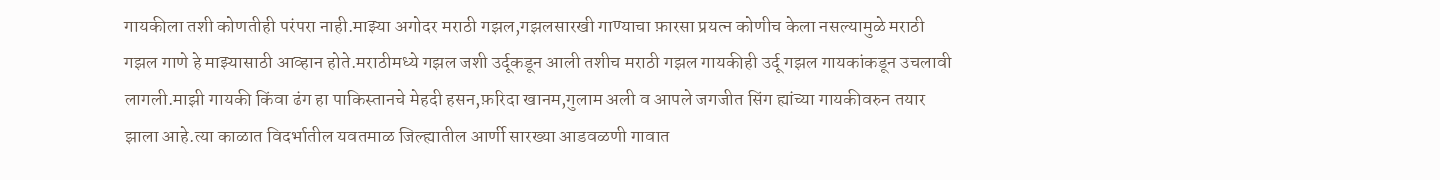गायकीला तशी कोणतीही परंपरा नाही.माझ्या अगोदर मराठी गझल,गझलसारखी गाण्याचा फ़ारसा प्रयत्न कोणीच केला नसल्यामुळे मराठी गझल गाणे हे माझ्यासाठी आव्हान होते.मराठीमध्ये गझल जशी उर्दूकडून आली तशीच मराठी गझल गायकीही उर्दू गझल गायकांकडून उचलावी लागली.माझी गायकी किंवा ढंग हा पाकिस्तानचे मेहदी हसन,फ़रिदा खानम,गुलाम अली व आपले जगजीत सिंग ह्यांच्या गायकीवरुन तयार झाला आहे.त्या काळात विदर्भातील यवतमाळ जिल्ह्यातील आर्णी सारख्या आडवळणी गावात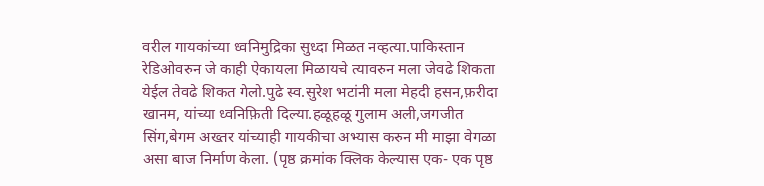वरील गायकांच्या ध्वनिमुद्रिका सुध्दा मिळत नव्हत्या.पाकिस्तान रेडिओवरुन जे काही ऐकायला मिळायचे त्यावरुन मला जेवढे शिकता येईल तेवढे शिकत गेलो.पुढे स्व.सुरेश भटांनी मला मेहदी हसन,फ़रीदा खानम, यांच्या ध्वनिफ़िती दिल्या.हळूहळू गुलाम अली,जगजीत सिंग,बेगम अख्तर यांच्याही गायकीचा अभ्यास करुन मी माझा वेगळा असा बाज निर्माण केला. (पृष्ठ क्रमांक क्लिक केल्यास एक- एक पृष्ठ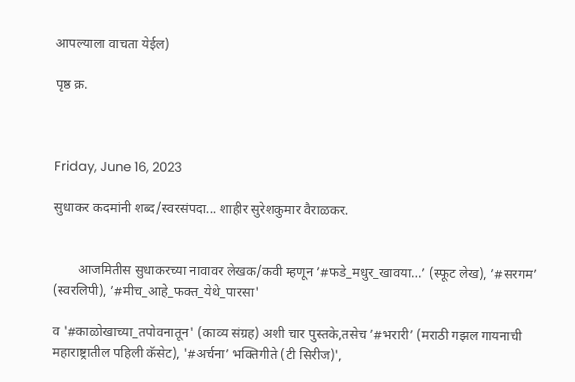आपल्याला वाचता येईल)

पृष्ठ क्र.



Friday, June 16, 2023

सुधाकर कदमांनी शब्द/स्वरसंपदा... शाहीर सुरेशकुमार वैराळकर.


       आजमितीस सुधाकरच्या नावावर लेखक/कवी म्हणून ’#फडे_मधुर_खावया…’ (स्फूट लेख), ’#सरगम’ (स्वरलिपी), ’#मीच_आहे_फक्त_येथे_पारसा'

व '#काळोखाच्या_तपोवनातून' (काव्य संग्रह) अशी चार पुस्तके,तसेच ’#भरारी’ (मराठी गझल गायनाची महाराष्ट्रातील पहिली कॅसेट), '#अर्चना’ भक्तिगीते (टी सिरीज)',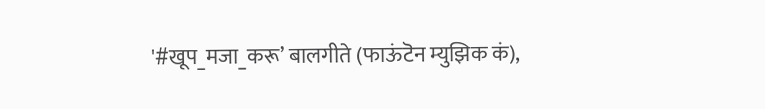'#खूप_मजा_करू’ बालगीते (फाऊंटॆन म्युझिक कं),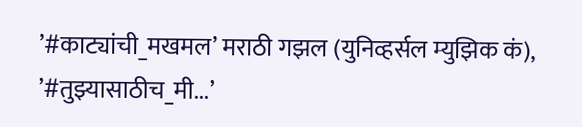’#काट्यांची_मखमल’ मराठी गझल (युनिव्हर्सल म्युझिक कं), ’#तुझ्यासाठीच_मी...’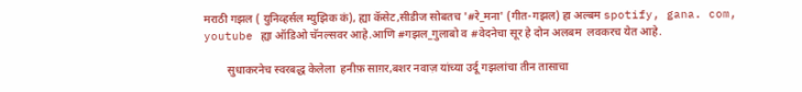मराठी गझल ( युनिव्हर्सल म्युझिक कं), ह्या कॅसेट,सीडीज सोबतच '#रे_मना' (गीत-गझल) हा अल्बम spotify, gana. com, youtube ह्या ऑडिओ चॅनल्सवर आहे.आणि #गझल_गुलाबो व #वेदनेचा सूर हे दोन अलबम  लवकरच येत आहे.

        सुधाकरनेच स्वरबद्ध केलेला  हनीफ़ साग़र,बशर नवाज़ यांच्या उर्दू गझलांचा तीन तासाचा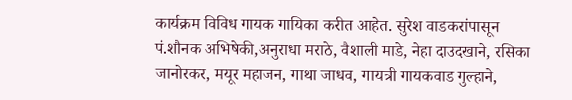कार्यक्रम विविध गायक गायिका करीत आहेत. सुरेश वाडकरांपासून पं.शौनक अभिषेकी,अनुराधा मराठे, वैशाली माडे, नेहा दाउदखाने, रसिका जानोरकर, मयूर महाजन, गाथा जाधव, गायत्री गायकवाड गुल्हाने,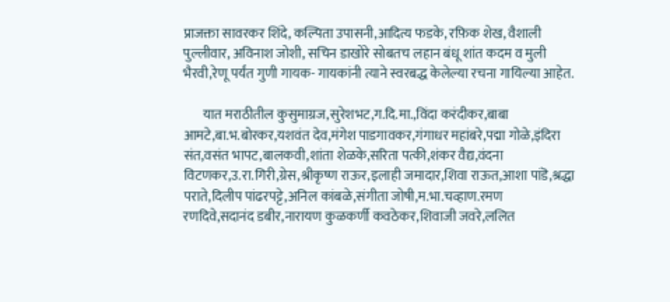प्राजक्ता सावरकर शिंदे, कल्पिता उपासनी,आदित्य फडके, रफ़िक शेख, वैशाली पुल्लीवार, अविनाश जोशी, सचिन डाखोरे सोबतच लहान बंधू शांत कदम व मुली भैरवी,रेणू पर्यंत गुणी गायक- गायकांनी त्याने स्वरबद्ध केलेल्या रचना गायिल्या आहेत.

       यात मराठीतील कुसुमाग्रज,सुरेशभट,ग.दि.मा.,विंदा करंदीकर,बाबा आमटे,बा.भ.बोरकर,यशवंत देव,मंगेश पाडगावकर,गंगाधर महांबरे,पद्मा गोळे,इंदिरा संत,वसंत भापट,बालकवी,शांता शेळके,सरिता पत्की,शंकर वैद्य,वंदना विटणकर,उ.रा.गिरी,ग्रेस,श्रीकृष्ण राऊर,इलाही जमादार,शिवा राऊत,आशा पांडॆ,श्रद्धा पराते,दिलीप पांढरपट्टे,अनिल कांबळे,संगीता जोषी,म.भा.चव्हाण.रमण रणदिवे,सदानंद डबीर,नारायण कुळकर्णी कवठेकर,शिवाजी जवरे,ललित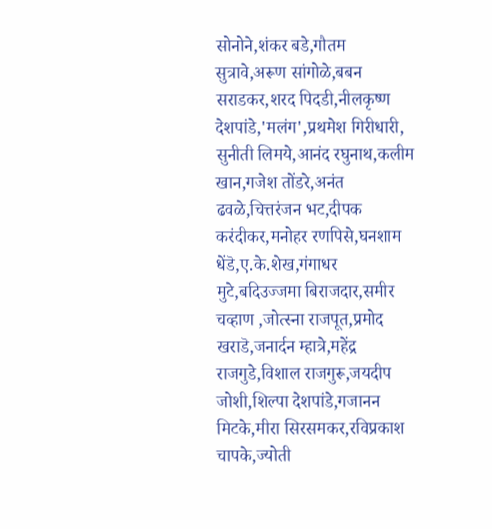सोनोने,शंकर बडे,गौतम सुत्रावे,अरूण सांगोळे,बबन सराडकर,शरद पिदडी,नीलकृष्ण देशपांडे,'मलंग',प्रथमेश गिरीधारी, सुनीती लिमये,आनंद रघुनाथ,कलीम खान,गजेश तोंडरे,अनंत ढवळे,चित्तरंजन भट,दीपक करंदीकर,मनोहर रणपिसे,घनशाम धेंडॆ,ए.के.शेख,गंगाधर मुटे,बदिउज्जमा बिराजदार,समीर चव्हाण ,जोत्स्ना राजपूत,प्रमोद खराडॆ,जनार्दन म्हात्रे,महेंद्र राजगुडे,विशाल राजगुरू,जयदीप जोशी,शिल्पा देशपांडे,गजानन मिटके,मीरा सिरसमकर,रविप्रकाश चापके,ज्योती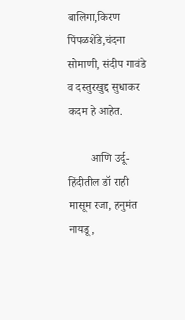बालिगा,किरण पिंपळशेंडे,चंदना सोमाणी, संदीप गावंडे व दस्तुरखुद्द सुधाकर कदम हे आहेत.

        आणि उर्दू-हिंदीतील डॉ राही मासूम रजा, हनुमंत नायडू,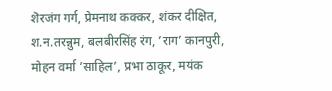शॆरजंग गर्ग, प्रेमनाथ कक्कर, शंकर दीक्षित, श.न.तरन्नुम, बलबीरसिंह रंग, ’राग’ कानपुरी, मोहन वर्मा ’साहिल’, प्रभा ठाकूर, मयंक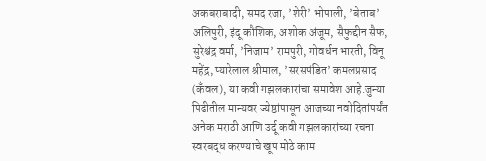अकबराबादी, समद रजा, ’शेरी’ भोपाली, ’बेताब’ अलिपुरी, इंदू कौशिक, अशोक अंजूम, सैफुद्दीन सैफ, सुरेश्चंद्र वर्मा, ’निजाम’ रामपुरी, गोवर्धन भारती, विनू महेंद्र, प्यारेलाल श्रीमाल, ’सरसपंडित’ कमलप्रसाद (कँवल), या कवी गझलकारांचा समावेश आहे.जुन्या पिढीतील मान्यवर ज्येष्ठांपासून आजच्या नवोदितांपर्यंत अनेक मराठी आणि उर्दू कवी गझलकारांच्या रचना स्वरबद्ध करण्याचे खूप मोठे काम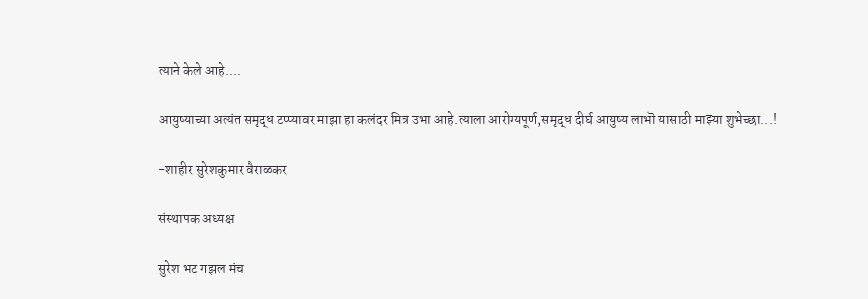त्याने केले आहे....

आयुष्याच्या अत्यंत समृद्ध टप्प्यावर माझा हा कलंदर मित्र उभा आहे.त्याला आरोग्यपूर्ण,समृद्ध दीर्घ आयुष्य लाभॊ यासाठी माझ्या शुभेच्छा...!

-शाहीर सुरेशकुमार वैराळकर

संस्थापक अध्यक्ष

सुरेश भट गझल मंच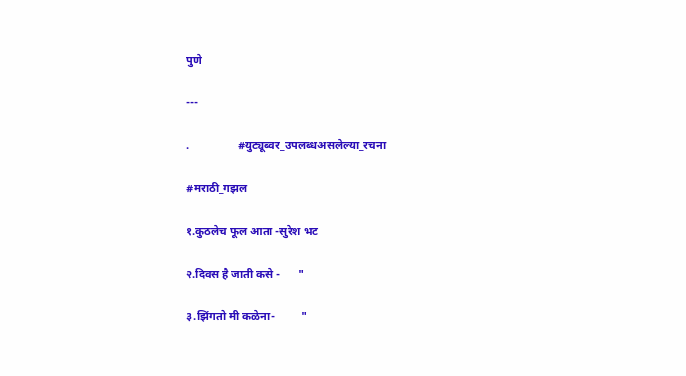पुणे

---

.                 #युट्यूब्वर_उपलब्धअसलेल्या_रचना

#मराठी_गझल

१.कुठलेच फूल आता -सुरेश भट

२.दिवस है जाती कसे -      "

३.झिंगतो मी कळेना-         "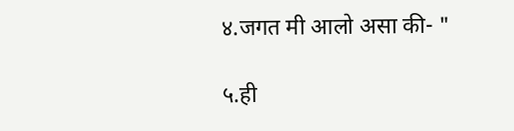४.जगत मी आलो असा की- "

५.ही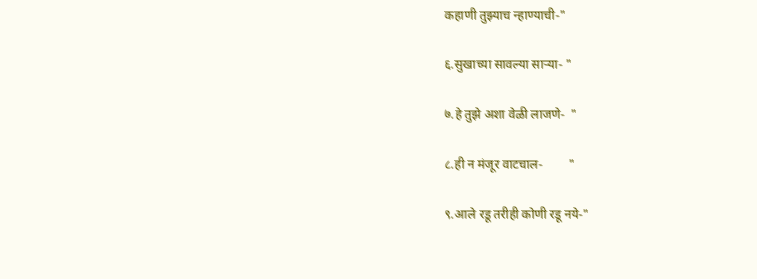कहाणी तुझ्याच न्हाण्याची-"

६.सुखाच्या सावल्या साऱ्या- "

७.हे तुझे अशा वेळी लाजणे-  "

८.ही न मंजूर वाटचाल-        "

९.आले रडू तरीही कोणी रडू नये-"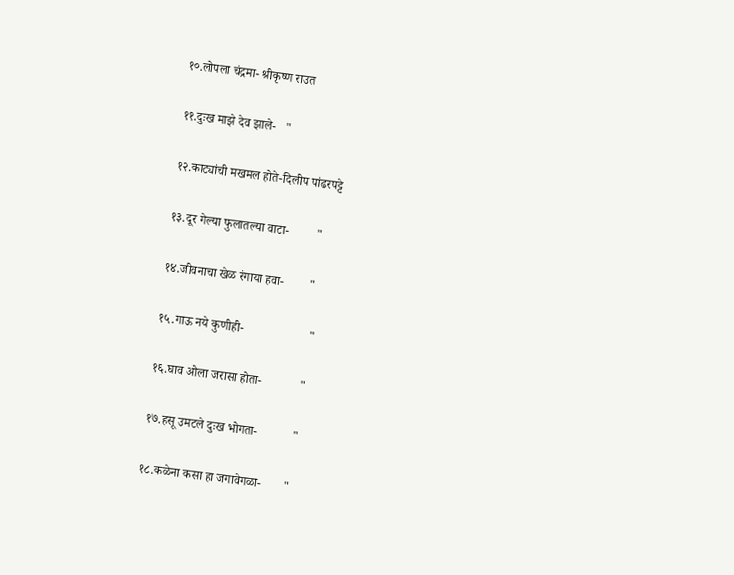१०.लोपला चंद्रमा- श्रीकृष्ण राउत

११.दुःख माझे देव झाले-   "

१२.काट्यांची मखमल होते-दिलीप पांढरपट्टे

१३.दूर गेल्या फुलातल्या वाटा-         "

१४.जीवनाचा खेळ रंगाया हवा-        "

१५.गाऊ नये कुणीही-                     "

१६.घाव ओला जरासा होता-            "

१७.हसू उमटले दुःख भोगता-           "

१८.कळेना कसा हा जगावेगळा-       "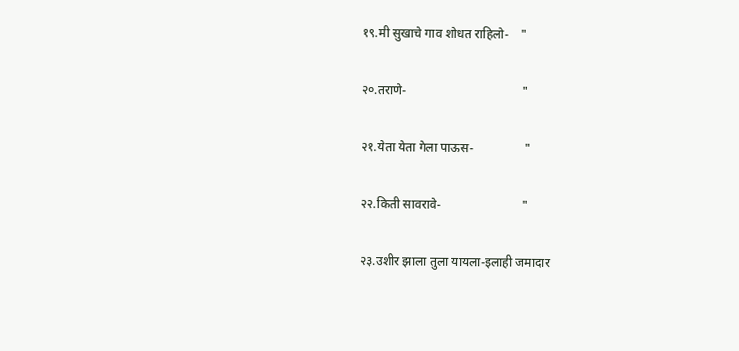१९.मी सुखाचे गाव शोधत राहिलो-    "

२०.तराणे-                                     "

२१.येता येता गेला पाऊस-                "

२२.किती सावरावे-                          "

२३.उशीर झाला तुला यायला-इलाही जमादार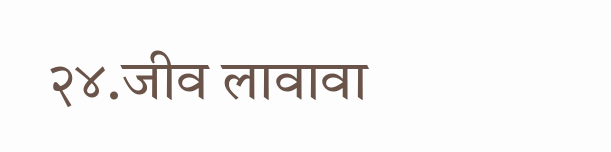२४.जीव लावावा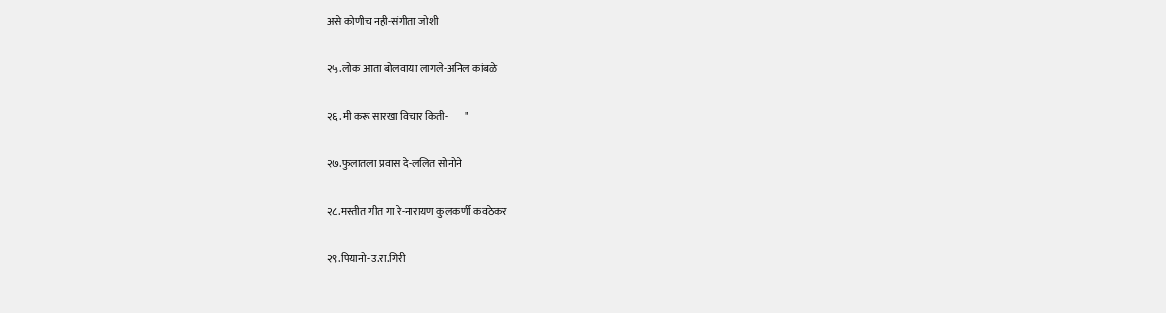असे कोणीच नही-संगीता जोशी

२५.लोक आता बोलवाया लागले-अनिल कांबळे

२६.मी करू सारखा विचार किती-        "

२७.फुलातला प्रवास दे-ललित सोनोने

२८.मस्तीत गीत गा रे-नारायण कुलकर्णी कवठेकर

२९.पियानो-उ.रा.गिरी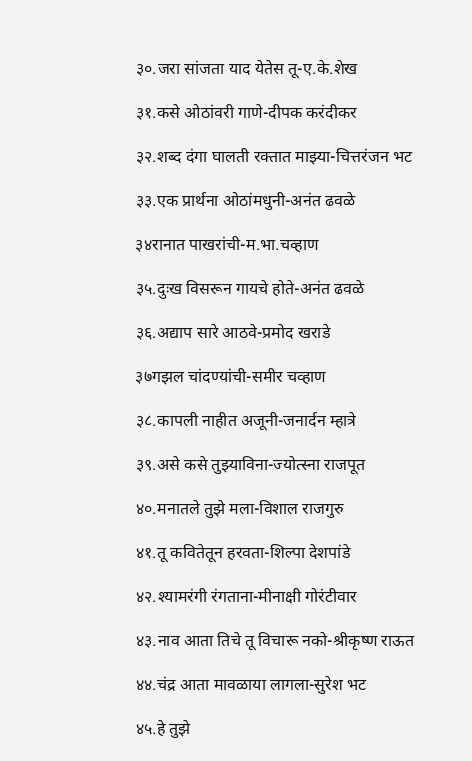३०.जरा सांजता याद येतेस तू-ए.के.शेख

३१.कसे ओठांवरी गाणे-दीपक करंदीकर

३२.शब्द दंगा घालती रक्तात माझ्या-चित्तरंजन भट

३३.एक प्रार्थना ओठांमधुनी-अनंत ढवळे

३४रानात पाखरांची-म.भा.चव्हाण

३५.दुःख विसरून गायचे होते-अनंत ढवळे

३६.अद्याप सारे आठवे-प्रमोद खराडे

३७गझल चांदण्यांची-समीर चव्हाण

३८.कापली नाहीत अजूनी-जनार्दन म्हात्रे

३९.असे कसे तुझ्याविना-ज्योत्स्ना राजपूत

४०.मनातले तुझे मला-विशाल राजगुरु

४१.तू कवितेतून हरवता-शिल्पा देशपांडे

४२.श्यामरंगी रंगताना-मीनाक्षी गोरंटीवार

४३.नाव आता तिचे तू विचारू नको-श्रीकृष्ण राऊत

४४.चंद्र आता मावळाया लागला-सुरेश भट

४५.हे तुझे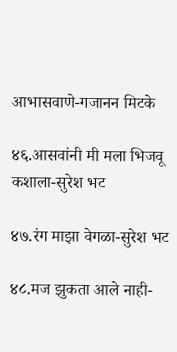आभासवाणे-गजानन मिटके

४६.आसवांनी मी मला भिजवू कशाला-सुरेश भट

४७.रंग माझा वेगळा-सुरेश भट

४८.मज झुकता आले नाही-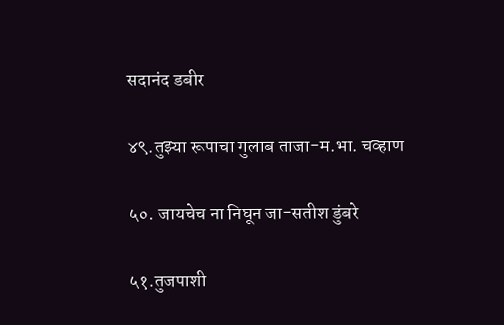सदानंद डबीर

४९.तुझ्या रूपाचा गुलाब ताजा-म.भा. चव्हाण

५०. जायचेच ना निघून जा-सतीश डुंबरे

५१.तुजपाशी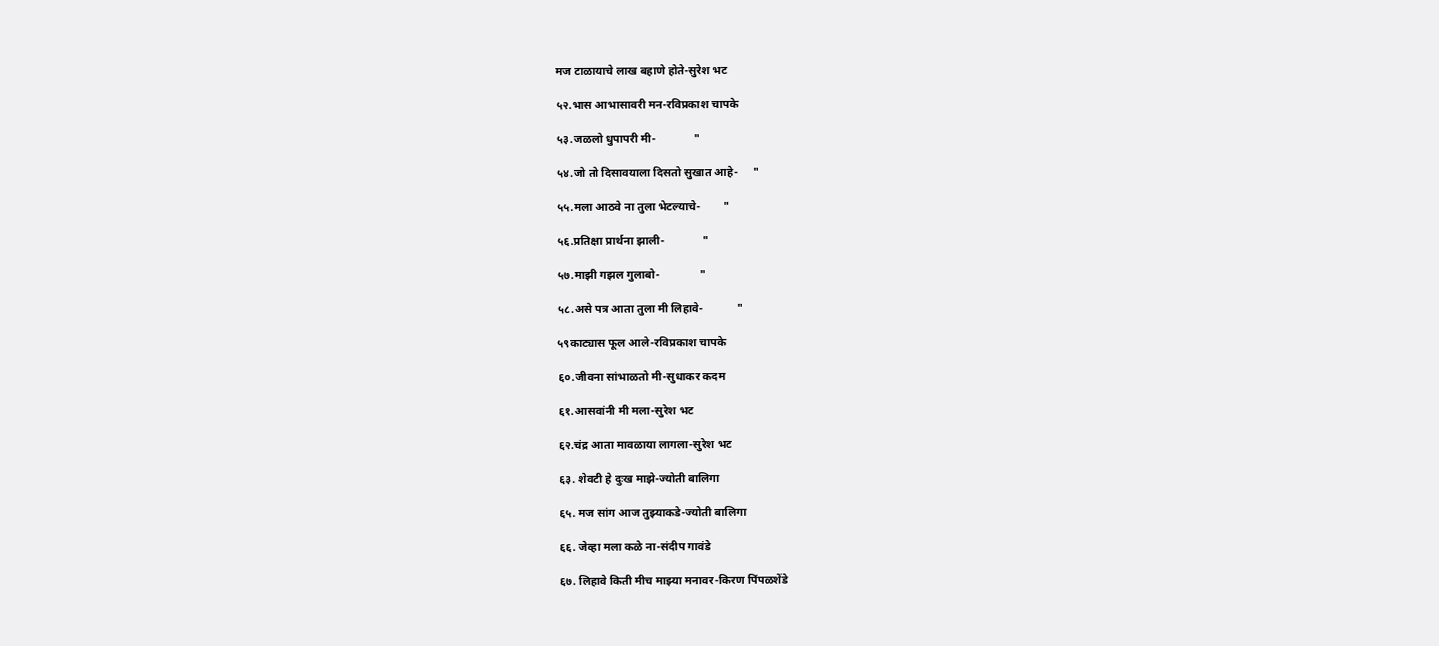मज टाळायाचे लाख बहाणे होते-सुरेश भट

५२.भास आभासावरी मन-रविप्रकाश चापके

५३.जळलो धुपापरी मी-             "

५४.जो तो दिसावयाला दिसतो सुखात आहे-     "

५५.मला आठवे ना तुला भेटल्याचे-        "

५६.प्रतिक्षा प्रार्थना झाली-             "

५७.माझी गझल गुलाबो-              "

५८.असे पत्र आता तुला मी लिहावे-            "

५९काट्यास फूल आले-रविप्रकाश चापके

६०.जीवना सांभाळतो मी-सुधाकर कदम

६१.आसवांनी मी मला-सुरेश भट

६२.चंद्र आता मावळाया लागला-सुरेश भट

६३. शेवटी हे दुःख माझे-ज्योती बालिगा

६५. मज सांग आज तुझ्याकडे-ज्योती बालिगा

६६. जेव्हा मला कळे ना-संदीप गावंडे

६७. लिहावे किती मीच माझ्या मनावर-किरण पिंपळशेंडे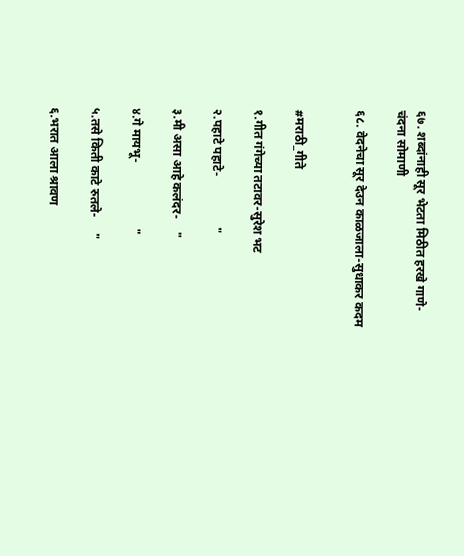६७. शब्दांनाही सूर भेटता मिठीत हरखे गाणे-चंदना सोमाणी

६८. वेदनेचा सूर देउन काळजाला-सुधाकर कदम


#मराठी_गीते

१.गीत गंगेच्या तटावर-सुरेश भट

२.पहाटे पहाटे-                "

३.मी असा आहे कलंदर-    "

४.गे मायभू-                     "

५.तसे किती काटे रुतले-     "

६.भरात आला श्रावण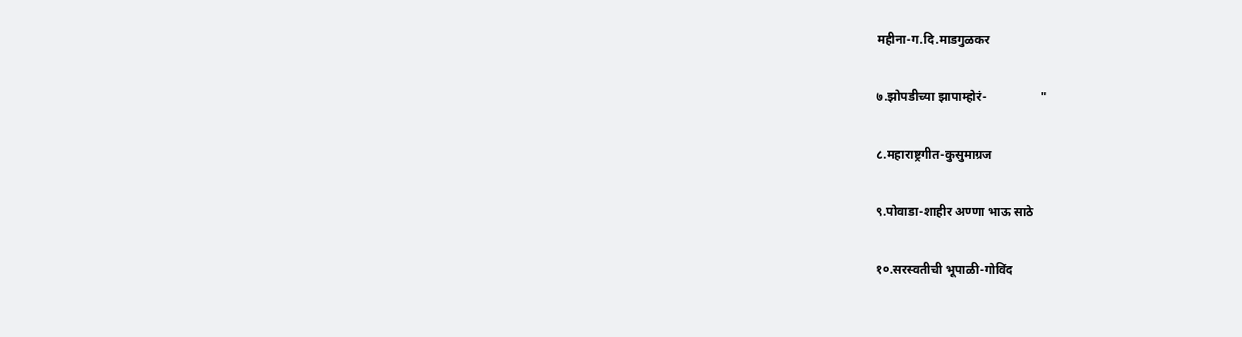महीना-ग.दि.माडगुळकर

७.झोपडीच्या झापाम्होरं-                 "

८.महाराष्ट्रगीत-कुसुमाग्रज

९.पोवाडा-शाहीर अण्णा भाऊ साठे

१०.सरस्वतीची भूपाळी-गोविंद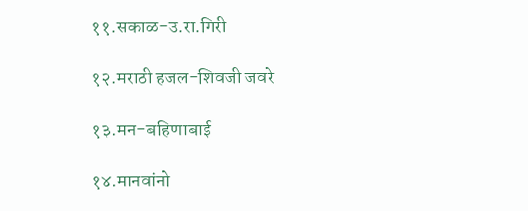११.सकाळ-उ.रा.गिरी

१२.मराठी हजल-शिवजी जवरे

१३.मन-बहिणाबाई

१४.मानवांनो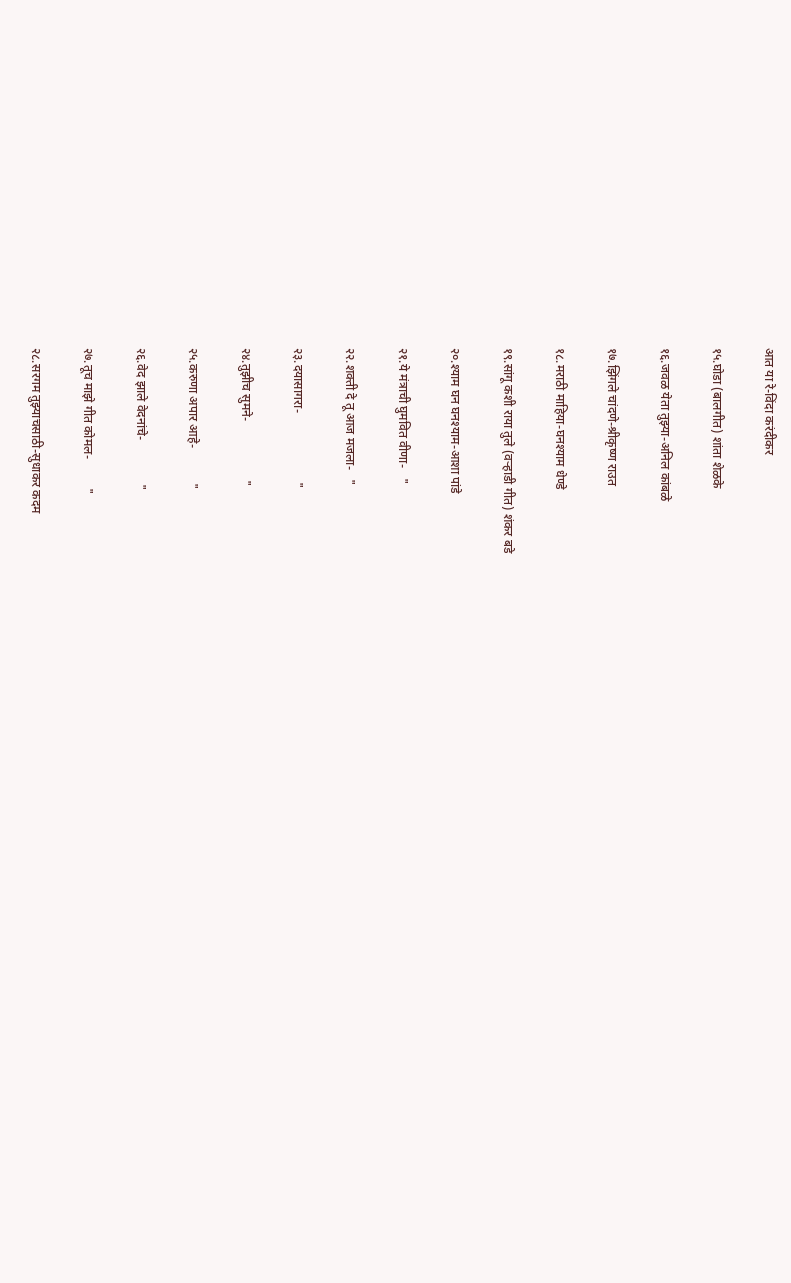आत या रे-विंदा करंदीकर

१५.घोडा (बालगीत) शांता शेळके

१६.जवळ येता तुझ्या-अनिल कांबळे

१७.झिंगले चांदणे-श्रीकृष्ण राउत

१८.मराठी माहिया-घनश्याम धेण्डे

१९.सांगू कशी राया तुले (वऱ्हाडी गीत) शंकर बडे

२०.श्याम घन घनश्याम-आशा पांडे

२१.ये मंत्राची घुमवित वीणा-   "

२२.शक्ती दे तू आज मजला-   "

२३.दयासागरा-                      "

२४.तुझीच सुमने-                   "

२५.करुणा अपार आहे-           "

२६.वेद झाले वेदनांचे-              "

२७.तूच माझे गीत कोमल-         "

२८.सरगम तुझ्याचसाठी-सुधाकर कदम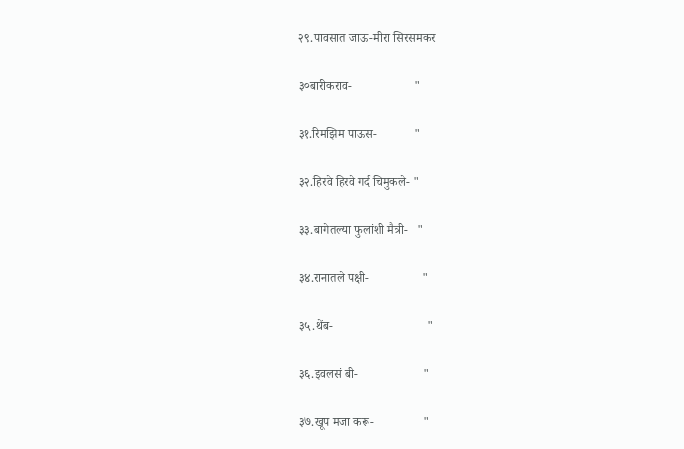२९.पावसात जाऊ-मीरा सिरसमकर

३०बारीकराव-                    "

३१.रिमझिम पाऊस-            "

३२.हिरवे हिरवे गर्द चिमुकले- "

३३.बागेतल्या फुलांशी मैत्री-   "

३४.रानातले पक्षी-                 "

३५.थेंब-                              "

३६.इवलसं बी-                     "

३७.खूप मजा करू-                "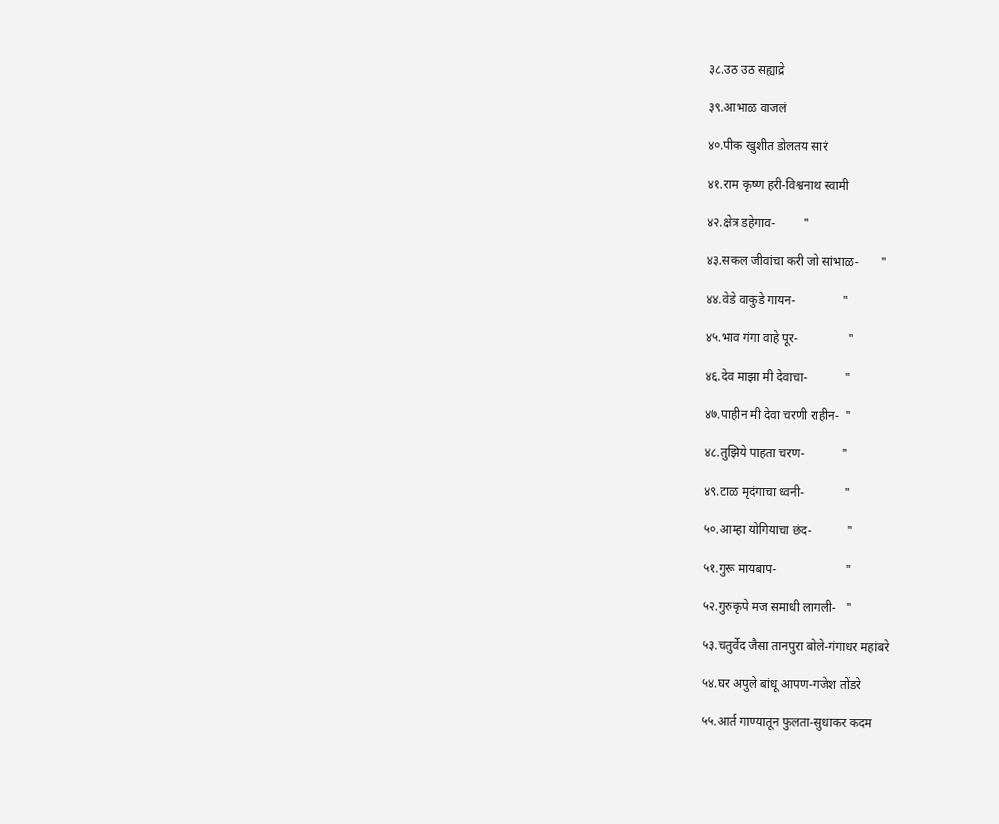३८.उठ उठ सह्याद्रे

३९.आभाळ वाजलं

४०.पीक खुशीत डोलतय सारं

४१.राम कृष्ण हरी-विश्वनाथ स्वामी

४२.क्षेत्र डहेगाव-         "

४३.सकल जीवांचा करी जो सांभाळ-       "

४४.वेडे वाकुडे गायन-               "

४५.भाव गंगा वाहे पूर-                "

४६.देव माझा मी देवाचा-            "

४७.पाहीन मी देवा चरणी राहीन-  "

४८.तुझिये पाहता चरण-            "

४९.टाळ मृदंगाचा ध्वनी-             "

५०.आम्हा योगियाचा छंद-           "

५१.गुरू मायबाप-                      "

५२.गुरुकृपे मज समाधी लागली-   "

५३.चतुर्वेद जैसा तानपुरा बोले-गंगाधर महांबरे

५४.घर अपुले बांधू आपण-गजेश तोंडरे

५५.आर्त गाण्यातून फुलता-सुधाकर कदम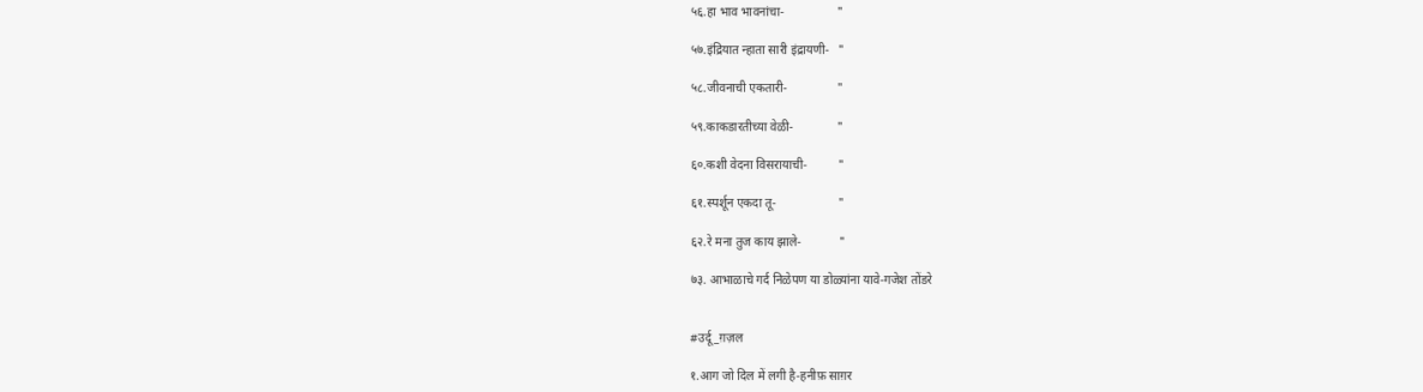५६.हा भाव भावनांचा-                 "

५७.इंद्रियात न्हाता सारी इंद्रायणी-   "

५८.जीवनाची एकतारी-                "

५९.काकडारतीच्या वेळी-              "

६०.कशी वेदना विसरायाची-          "

६१.स्पर्शून एकदा तू-                    "

६२.रे मना तुज काय झाले-            "

७३. आभाळाचे गर्द निळेपण या डोळ्यांना यावे-गजेश तोंडरे


#उर्दू_ग़ज़ल

१.आग जो दिल में लगी है-हनीफ़ साग़र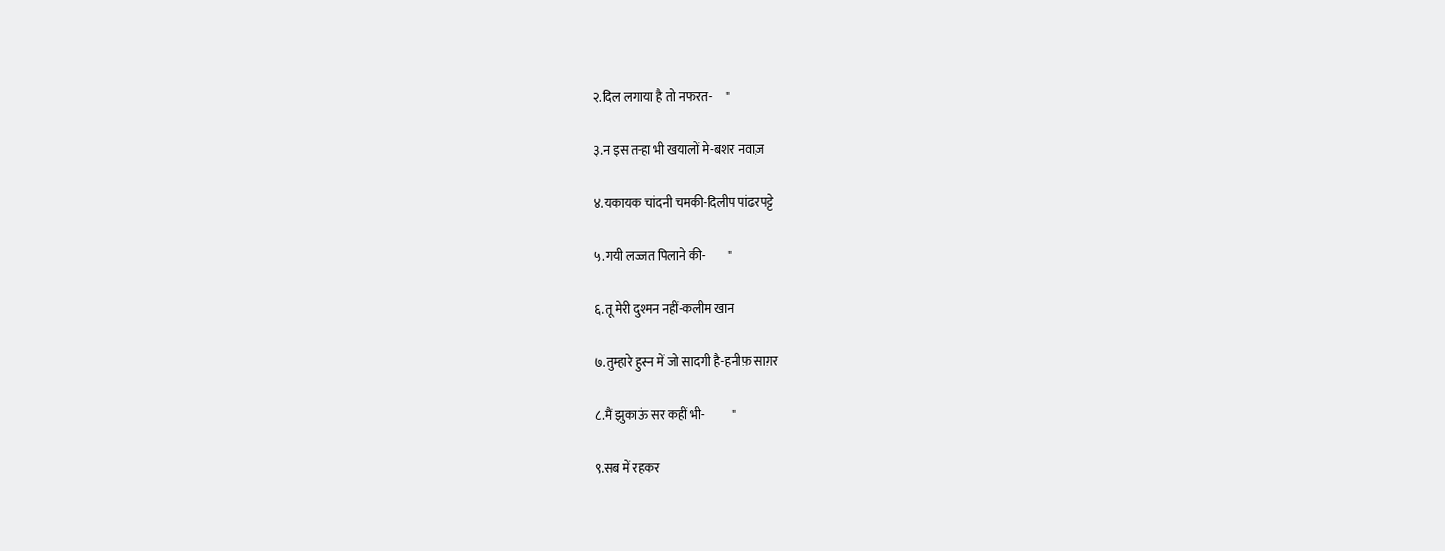२.दिल लगाया है तो नफरत-     "

३.न इस तऱ्हा भी खयालों मे-बशर नवाज़

४.यकायक चांदनी चमकी-दिलीप पांढरपट्टे

५.गयी लज्जत पिलाने की-         "

६.तू मेरी दुश्मन नहीं-कलीम खान

७.तुम्हारे हुस्न में जो सादगी है-हनीफ़ साग़र

८.मैं झुकाऊं सर कहीं भी-           "

९.सब में रहकर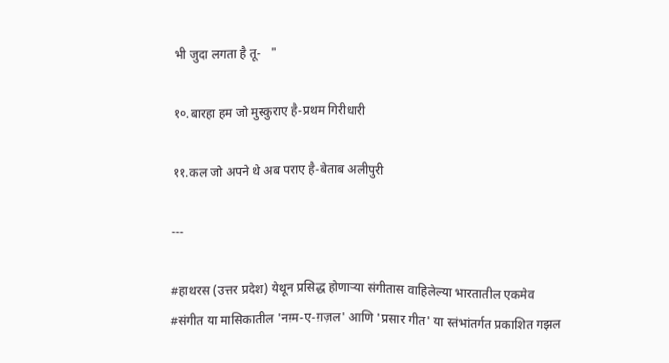भी जुदा लगता है तू-   "

१०.बारहा हम जो मुस्कुराए है-प्रथम गिरीधारी

११.कल जो अपने थे अब पराए है-बेताब अलीपुरी

---

#हाथरस (उत्तर प्रदेश) येथून प्रसिद्ध होणाऱ्या संगीतास वाहिलेल्या भारतातील एकमेव #संगीत या मासिकातील 'नग़्म-ए-ग़ज़ल' आणि 'प्रसार गीत' या स्तंभांतर्गत प्रकाशित गझल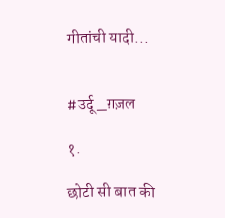गीतांची यादी...


#उर्दू_ग़ज़ल

१.

छोटी सी बात की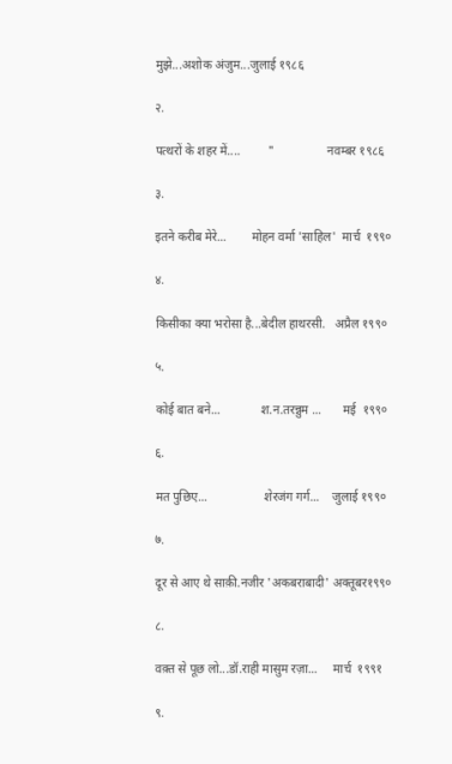मुझे...अशोक अंजुम...जुलाई १९८६

२.

पत्थरों के शहर में....         "                 नवम्बर १९८६

३.

इतने करीब मेरे...        मोहन वर्मा 'साहिल'  मार्च  १९९०

४.

किसीका क्या भरोसा है...बेदील हाथरसी.   अप्रैल १९९०

५.

कोई बात बने...             श.न.तरन्नुम ...       मई  १९९०

६.

मत पुछिए...                  शेरजंग गर्ग...    जुलाई १९९०

७.

दूर से आए थे साक़ी.नजीर 'अकबराबादी' अक्तूबर१९९०

८.

वक़्त से पूछ लो...डॉ.राही मासुम रज़ा...     मार्च  १९९१

९.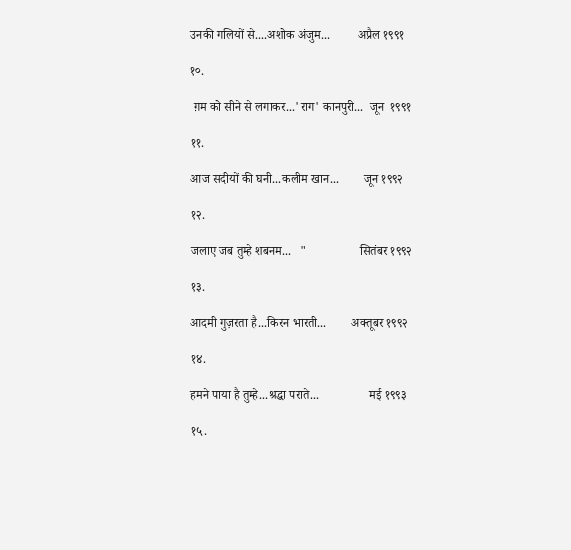उनकी गलियों से....अशोक अंजुम...         अप्रैल १९९१

१०.

 ग़म को सीने से लगाकर...'राग' कानपुरी...  जून  १९९१

११.

आज सदीयों की घनी...कलीम खान...        जून १९९२

१२.

जलाए जब तुम्हे शबनम...   "                 सितंबर १९९२

१३.

आदमी गुज़रता है...किरन भारती...        अक्तूबर १९९२

१४.

हमने पाया है तुम्हे...श्रद्धा पराते...                मई १९९३

१५.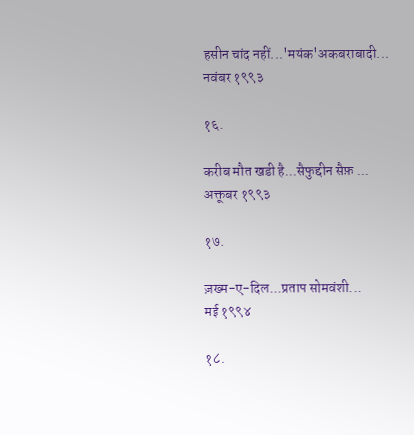हसीन चांद नहीं...'मयंक'अकबराबादी...    नवंबर १९९३

१६.

करीब मौत खडी है...सैफुद्दीन सैफ़ ...      अक्तूबर १९९३

१७.

ज़ख्म-ए-दिल...प्रताप सोमवंशी...                मई १९९४

१८.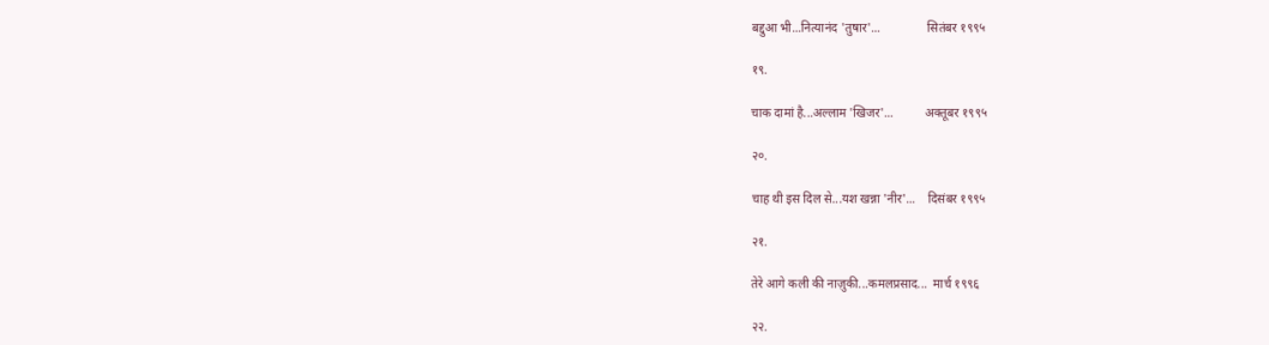बद्दुआ भी...नित्यानंद 'तुषार'...               सितंबर १९९५

१९.

चाक दामां है...अल्लाम 'खिजर'...          अक्तूबर १९९५

२०.

चाह थी इस दिल से...यश खन्ना 'नीर'...    दिसंबर १९९५

२१.

तेरे आगे कली की नाज़ुकी...कमलप्रसाद...  मार्च १९९६

२२.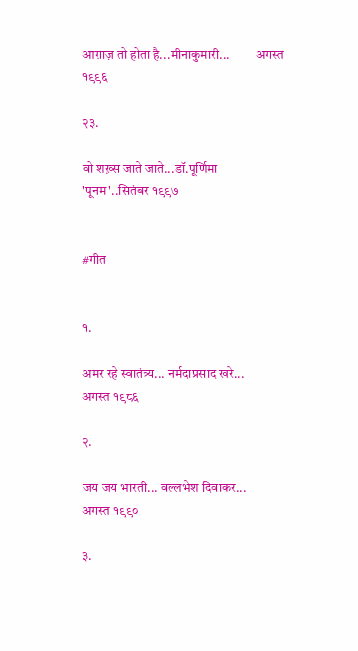आग़ाज़ तो होता है...मीनाकुमारी...          अगस्त १९९६

२३.

वो शख़्स जाते जाते...डॉ.पूर्णिमा 'पूनम'..सितंबर १९९७


#गीत


१.

अमर रहे स्वातंत्र्य... नर्मदाप्रसाद खरे...     अगस्त १९८६

२.

जय जय भारती... वल्लभेश दिवाकर...    अगस्त १९९०

३.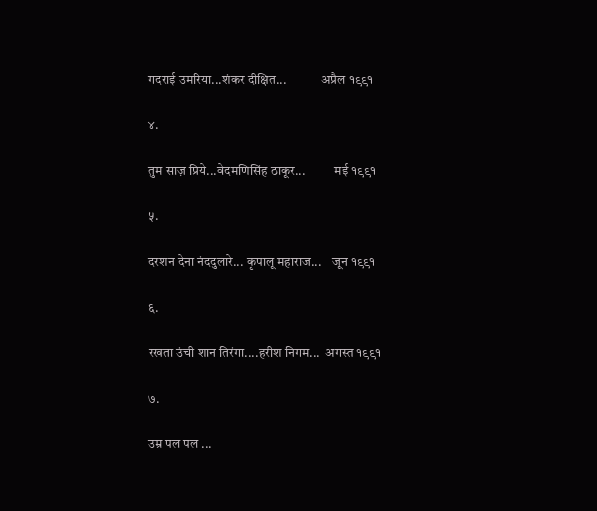गदराई उमरिया...शंकर दीक्षित...             अप्रैल १९९१

४.

तुम साज़ प्रिये...वेदमणिसिंह ठाकूर...           मई १९९१

५.

दरशन देना नंददुलारे... कृपालू महाराज...    जून १९९१

६.

रखता उंची शान तिरंगा....हरीश निगम...  अगस्त १९९१

७.

उम्र पल पल ...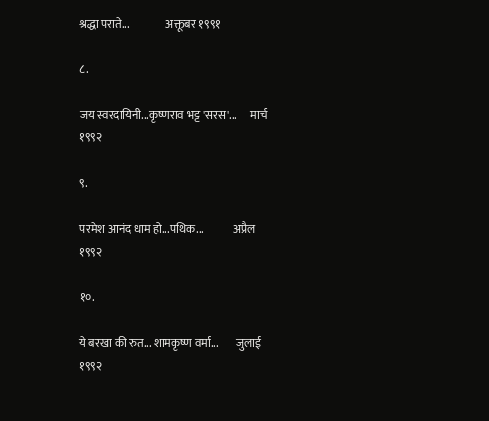श्रद्धा पराते...                अक्तूबर १९९१

८.

जय स्वरदायिनी...कृष्णराव भट्ट 'सरस'...      मार्च १९९२

९.

परमेश आनंद धाम हो...पथिक...             अप्रैल १९९२

१०.

ये बरखा की रुत... शामकृष्ण वर्मा...        जुलाई १९९२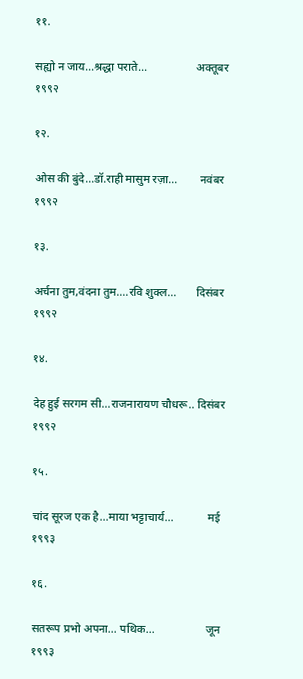११.

सह्यो न जाय...श्रद्धा पराते...                 अक्तूबर १९९२

१२.

ओस की बुंदे...डॉ.राही मासुम रज़ा...        नवंबर १९९२

१३.

अर्चना तुम,वंदना तुम....रवि शुक्ल...       दिसंबर १९९२

१४.

देह हुई सरगम सी...राजनारायण चौधरू.. दिसंबर १९९२

१५.

चांद सूरज एक है...माया भट्टाचार्य...            मई १९९३

१६.

सतरूप प्रभो अपना... पथिक...                  जून १९९३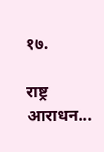१७.

राष्ट्र आराधन...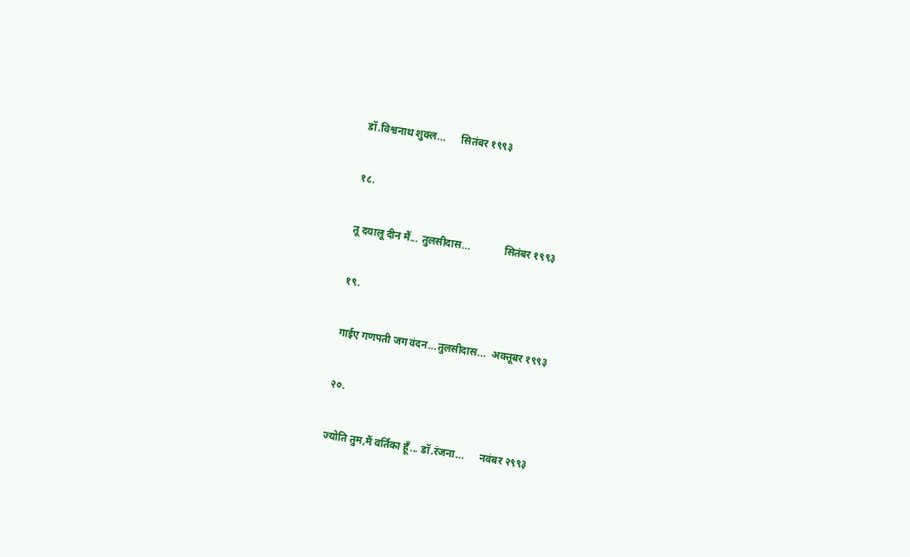डॉ.विश्वनाथ शुक्ल...      सितंबर १९९३

१८.

तू दयालू दीन मैं... तुलसीदास...             सितंबर १९९३

१९.

गाईए गणपती जग वंदन...तुलसीदास...  अक्तूबर १९९३

२०.

ज्योति तुम,मैं वर्तिका हूँ... डॉ.रंजना...      नवंबर २९९३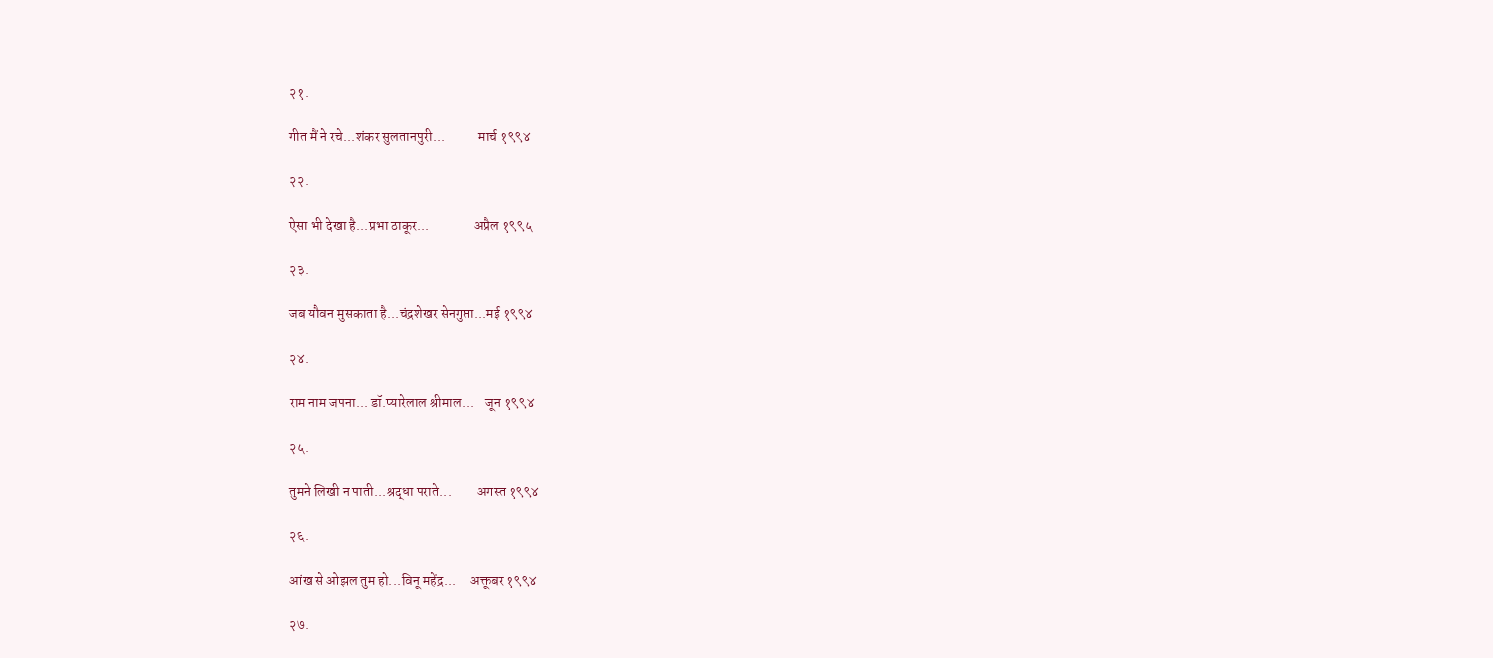२१.

गीत मैं ने रचे...शंकर सुलतानपुरी...            मार्च १९९४

२२.

ऐसा भी देखा है...प्रभा ठाकूर...                अप्रैल १९९५

२३.

जब यौवन मुसकाता है...चंद्रशेखर सेनगुप्ता...मई १९९४

२४.

राम नाम जपना... डॉ.प्यारेलाल श्रीमाल...    जून १९९४

२५.

तुमने लिखी न पाती...श्रद्धा पराते...         अगस्त १९९४

२६.

आंख से ओझल तुम हो...विनू महेंद्र...     अक्तूबर १९९४

२७.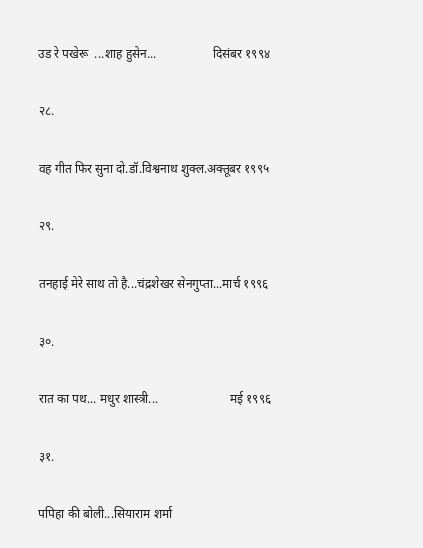उड रे पखेरू  ...शाह हुसेन...                  दिसंबर १९९४

२८.

वह गीत फिर सुना दो.डॉ.विश्वनाथ शुक्ल.अक्तूबर १९९५

२९.

तनहाई मेरे साथ तो है...चंद्रशेखर सेनगुप्ता...मार्च १९९६

३०.

रात का पथ... मधुर शास्त्री...                       मई १९९६

३१.

पपिहा की बोली...सियाराम शर्मा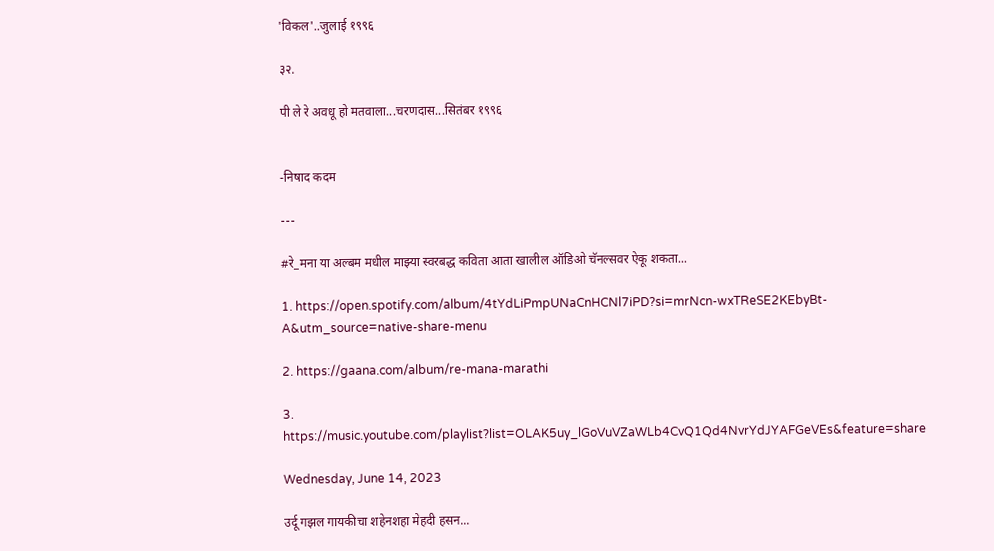'विकल'..जुलाई १९९६

३२.

पी ले रे अवधू हो मतवाला...चरणदास...सितंबर १९९६


-निषाद कदम

---

#रे_मना या अल्बम मधील माझ्या स्वरबद्ध कविता आता खालील ऑडिओ चॅनल्सवर ऐकू शकता...

1. https://open.spotify.com/album/4tYdLiPmpUNaCnHCNl7iPD?si=mrNcn-wxTReSE2KEbyBt-A&utm_source=native-share-menu

2. https://gaana.com/album/re-mana-marathi

3. https://music.youtube.com/playlist?list=OLAK5uy_lGoVuVZaWLb4CvQ1Qd4NvrYdJYAFGeVEs&feature=share

Wednesday, June 14, 2023

उर्दू गझल गायकीचा शहेनशहा मेहदी हसन...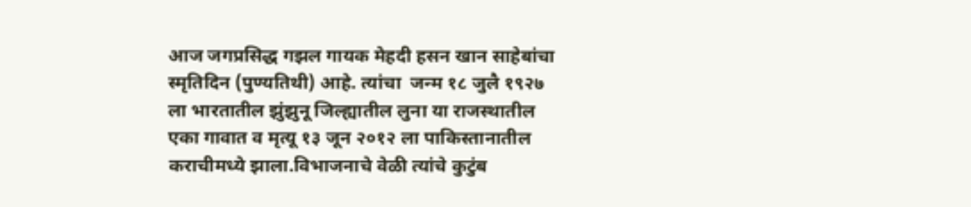आज जगप्रसिद्ध गझल गायक मेहदी हसन खान साहेबांचा स्मृतिदिन (पुण्यतिथी) आहे. त्यांचा  जन्म १८ जुलै १९२७ ला भारतातील झुंझुनू जिल्ह्यातील लुना या राजस्थातील एका गावात व मृत्यू १३ जून २०१२ ला पाकिस्तानातील कराचीमध्ये झाला.विभाजनाचे वेळी त्यांचे कुटुंब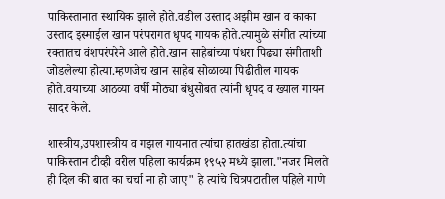पाकिस्तानात स्थायिक झाले होते.वडील उस्ताद अझीम खान व काका उस्ताद इस्माईल खान परंपरागत धृपद गायक होते.त्यामुळे संगीत त्यांच्या रक्तातच वंशपरंपरेने आले होते.खान साहेबांच्या पंधरा पिढ्या संगीताशी जोडलेल्या होत्या.म्हणजेच खान साहेब सोळाव्या पिढीतील गायक होते.वयाच्या आठव्या वर्षी मोठ्या बंधुसोबत त्यांनी धृपद व ख्याल गायन सादर केले.

शास्त्रीय,उपशास्त्रीय व गझल गायनात त्यांचा हातखंडा होता.त्यांचा पाकिस्तान टीव्ही वरील पहिला कार्यक्रम १९५२ मध्ये झाला."नजर मिलते ही दिल की बात का चर्चा ना हो जाए" हे त्यांचे चित्रपटातील पहिले गाणे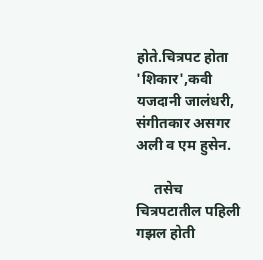होते.चित्रपट होता 'शिकार',कवी यजदानी जालंधरी, संगीतकार असगर अली व एम हुसेन.

     तसेच चित्रपटातील पहिली गझल होती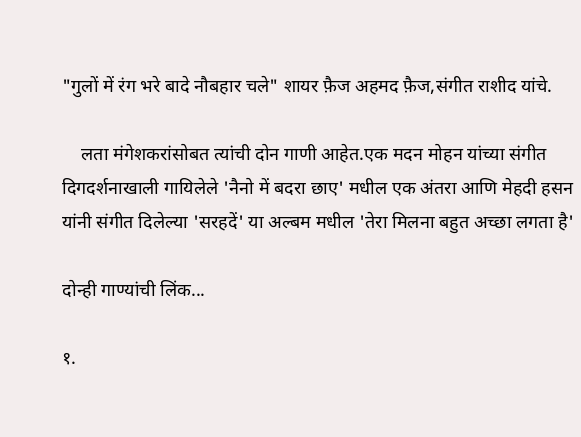"गुलों में रंग भरे बादे नौबहार चले" शायर फ़ैज अहमद फ़ैज,संगीत राशीद यांचे.

    लता मंगेशकरांसोबत त्यांची दोन गाणी आहेत.एक मदन मोहन यांच्या संगीत दिगदर्शनाखाली गायिलेले 'नैनो में बदरा छाए' मधील एक अंतरा आणि मेहदी हसन यांनी संगीत दिलेल्या 'सरहदें' या अल्बम मधील 'तेरा मिलना बहुत अच्छा लगता है'

दोन्ही गाण्यांची लिंक...

१.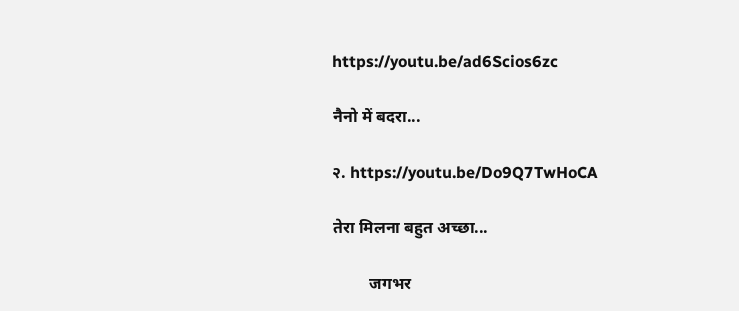https://youtu.be/ad6Scios6zc

नैनो में बदरा...

२. https://youtu.be/Do9Q7TwHoCA

तेरा मिलना बहुत अच्छा...

         जगभर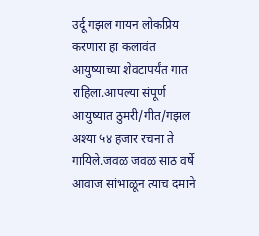उर्दू गझल गायन लोकप्रिय करणारा हा कलावंत आयुष्याच्या शेवटापर्यंत गात राहिला.आपल्या संपूर्ण आयुष्यात ठुमरी/गीत/गझल अश्या ५४ हजार रचना ते गायिले.जवळ जवळ साठ वर्षे आवाज सांभाळून त्याच दमाने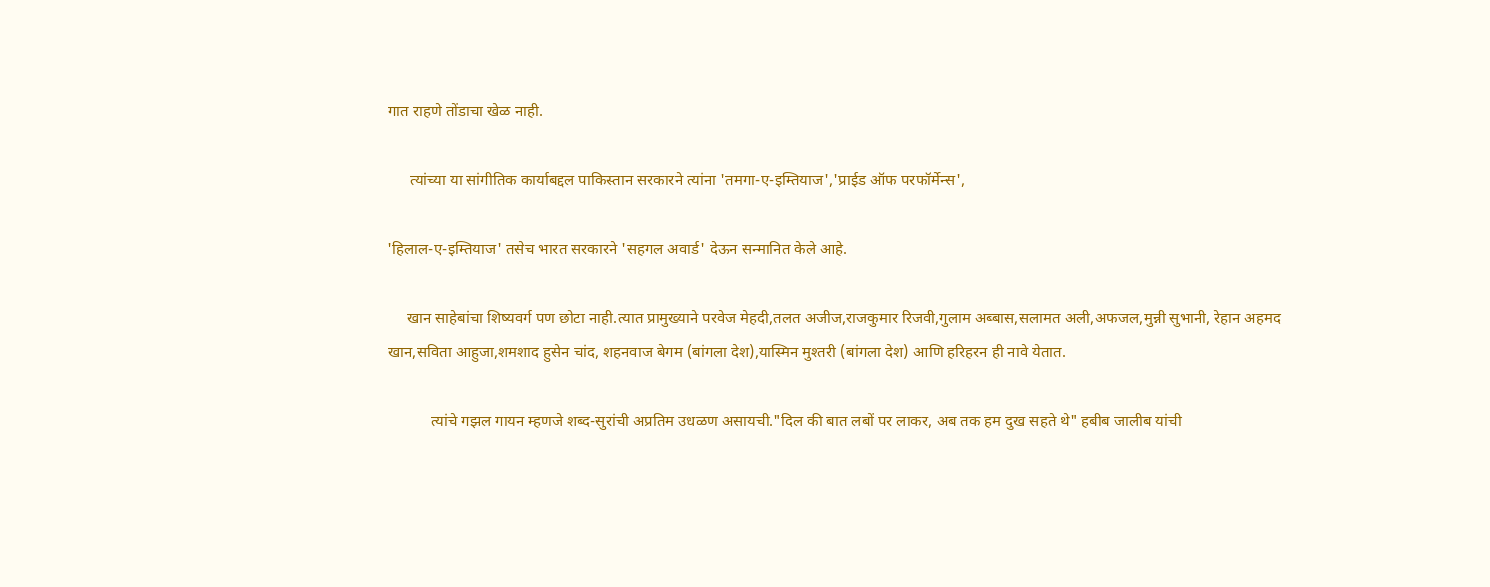गात राहणे तोंडाचा खेळ नाही.

      त्यांच्या या सांगीतिक कार्याबद्दल पाकिस्तान सरकारने त्यांना 'तमगा-ए-इम्तियाज','प्राईड ऑफ परफॉर्मेन्स',

'हिलाल-ए-इम्तियाज' तसेच भारत सरकारने 'सहगल अवार्ड' देऊन सन्मानित केले आहे.

     खान साहेबांचा शिष्यवर्ग पण छोटा नाही.त्यात प्रामुख्याने परवेज मेहदी,तलत अजीज,राजकुमार रिजवी,गुलाम अब्बास,सलामत अली,अफजल,मुन्नी सुभानी, रेहान अहमद खान,सविता आहुजा,शमशाद हुसेन चांद, शहनवाज बेगम (बांगला देश),यास्मिन मुश्तरी (बांगला देश) आणि हरिहरन ही नावे येतात.

           त्यांचे गझल गायन म्हणजे शब्द-सुरांची अप्रतिम उधळण असायची."दिल की बात लबों पर लाकर, अब तक हम दुख सहते थे" हबीब जालीब यांची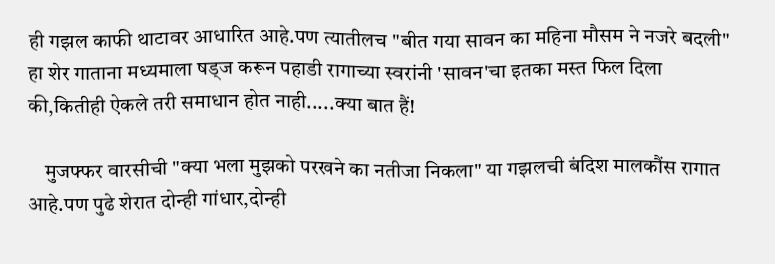ही गझल काफी थाटावर आधारित आहे.पण त्यातीलच "बीत गया सावन का महिना मौसम ने नजरे बदली" हा शेर गाताना मध्यमाला षड्ज करून पहाडी रागाच्या स्वरांनी 'सावन'चा इतका मस्त फिल दिला की,कितीही ऐकले तरी समाधान होत नाही.....क्या बात हैं!

    मुजफ्फर वारसीची "क्या भला मुझको परखने का नतीजा निकला" या गझलची बंदिश मालकौंस रागात आहे.पण पुढे शेरात दोन्ही गांधार,दोन्ही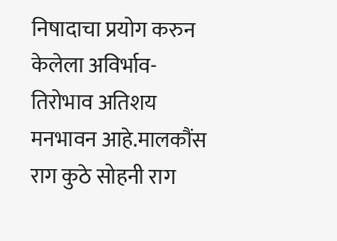निषादाचा प्रयोग करुन  केलेला अविर्भाव-तिरोभाव अतिशय मनभावन आहे.मालकौंस राग कुठे सोहनी राग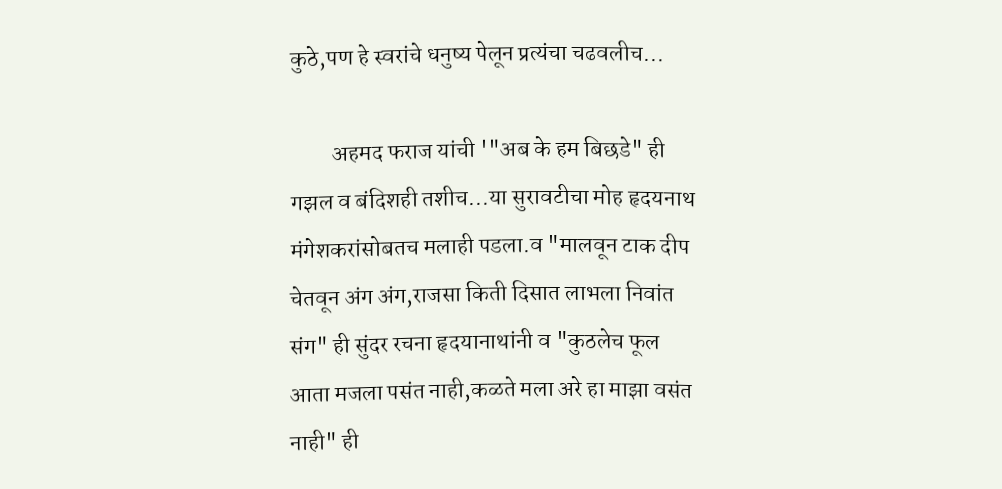कुठे,पण हे स्वरांचे धनुष्य पेलून प्रत्यंचा चढवलीच...

         अहमद फराज यांची '"अब के हम बिछडे" ही गझल व बंदिशही तशीच...या सुरावटीचा मोह हृदयनाथ मंगेशकरांसोबतच मलाही पडला.व "मालवून टाक दीप चेतवून अंग अंग,राजसा किती दिसात लाभला निवांत संग" ही सुंदर रचना हृदयानाथांनी व "कुठलेच फूल आता मजला पसंत नाही,कळते मला अरे हा माझा वसंत नाही" ही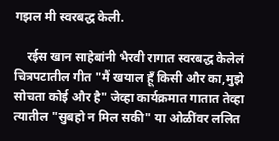गझल मी स्वरबद्ध केली.

    रईस खान साहेबांनी भैरवी रागात स्वरबद्ध केलेलं चित्रपटातील गीत "मैं खयाल हूँ किसी और का,मुझे सोचता कोई और है" जेव्हा कार्यक्रमात गातात तेव्हा त्यातील "सुबहो न मिल सकी" या ओळींवर ललित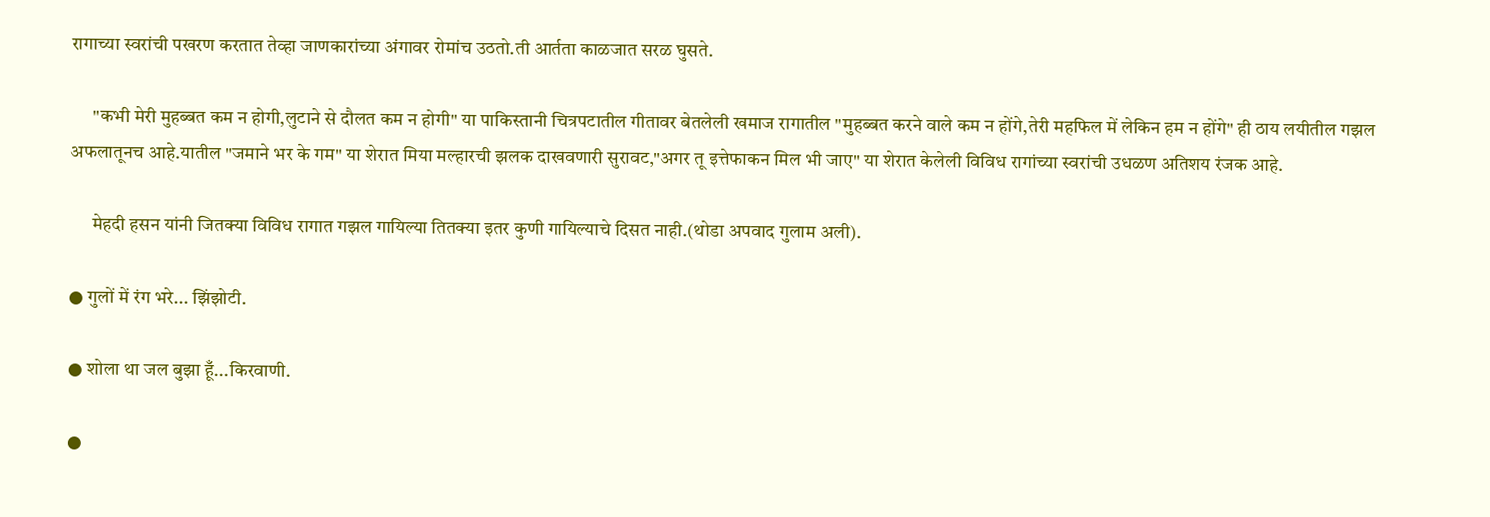रागाच्या स्वरांची पखरण करतात तेव्हा जाणकारांच्या अंगावर रोमांच उठतो.ती आर्तता काळजात सरळ घुसते.

      "कभी मेरी मुहब्बत कम न होगी,लुटाने से दौलत कम न होगी" या पाकिस्तानी चित्रपटातील गीतावर बेतलेली खमाज रागातील "मुहब्बत करने वाले कम न होंगे,तेरी महफिल में लेकिन हम न होंगे" ही ठाय लयीतील गझल अफलातूनच आहे.यातील "जमाने भर के गम" या शेरात मिया मल्हारची झलक दाखवणारी सुरावट,"अगर तू इत्तेफाकन मिल भी जाए" या शेरात केलेली विविध रागांच्या स्वरांची उधळण अतिशय रंजक आहे.

      मेहदी हसन यांनी जितक्या विविध रागात गझल गायिल्या तितक्या इतर कुणी गायिल्याचे दिसत नाही.(थोडा अपवाद गुलाम अली).

● गुलों में रंग भरे... झिंझोटी.

● शोला था जल बुझा हूँ...किरवाणी.

●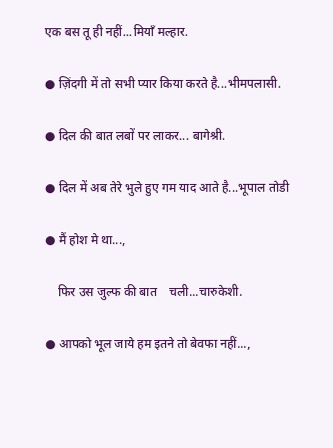एक बस तू ही नहीं...मियाँ मल्हार.

● ज़िंदगी में तो सभी प्यार किया करते है...भीमपलासी.

● दिल की बात लबों पर लाकर... बागेश्री.

● दिल में अब तेरे भुले हुए गम याद आते है...भूपाल तोडी

● मैं होश मे था...,

    फिर उस जुल्फ की बात    चली...चारुकेशी.

● आपको भूल जाये हम इतने तो बेवफा नहीं...,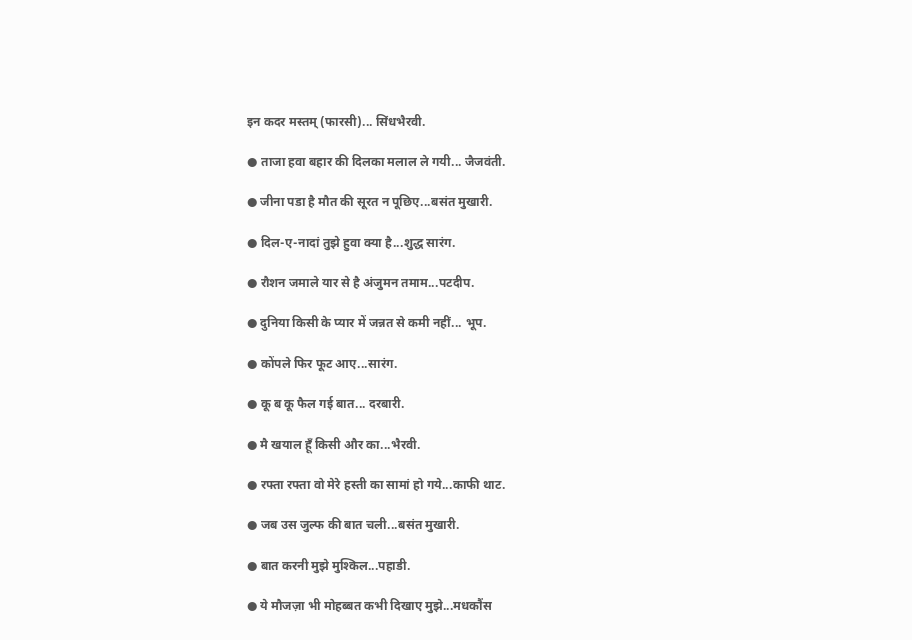इन कदर मस्तम् (फारसी)... सिंधभैरवी.

● ताजा हवा बहार की दिलका मलाल ले गयी... जैजवंती.

● जीना पडा है मौत की सूरत न पूछिए...बसंत मुखारी.

● दिल-ए-नादां तुझे हुवा क्या है...शुद्ध सारंग.

● रौशन जमाले यार से है अंजुमन तमाम...पटदीप.

● दुनिया किसी के प्यार में जन्नत से कमी नहीं... भूप.

● कोंपले फिर फूट आए...सारंग.

● कू ब कू फैल गई बात... दरबारी.

● मै खयाल हूँ किसी और का...भैरवी.

● रफ्ता रफ्ता वो मेरे हस्ती का सामां हो गये...काफी थाट.

● जब उस जुल्फ की बात चली...बसंत मुखारी.

● बात करनी मुझे मुश्किल...पहाडी.

● ये मौजज़ा भी मोहब्बत कभी दिखाए मुझे...मधकौंस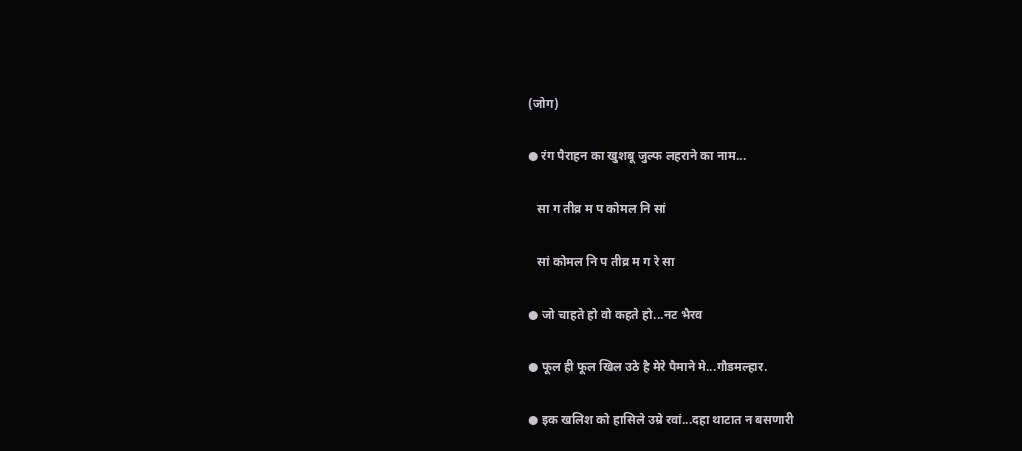(जोग)

● रंग पैराहन का खुशबू जुल्फ लहराने का नाम...

   सा ग तीव्र म प कोमल नि सां

   सां कोमल नि प तीव्र म ग रे सा

● जो चाहते हो वो कहते हो...नट भैरव

● फूल ही फूल खिल उठे है मेरे पैमाने मे...गौडमल्हार.

● इक खलिश को हासिले उम्रे रवां...दहा थाटात न बसणारी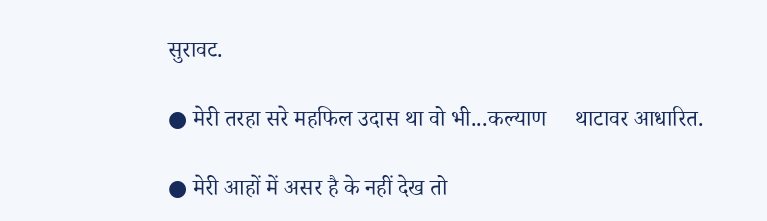सुरावट.

● मेरी तरहा सरे महफिल उदास था वो भी...कल्याण     थाटावर आधारित.

● मेरी आहों में असर है के नहीं देख तो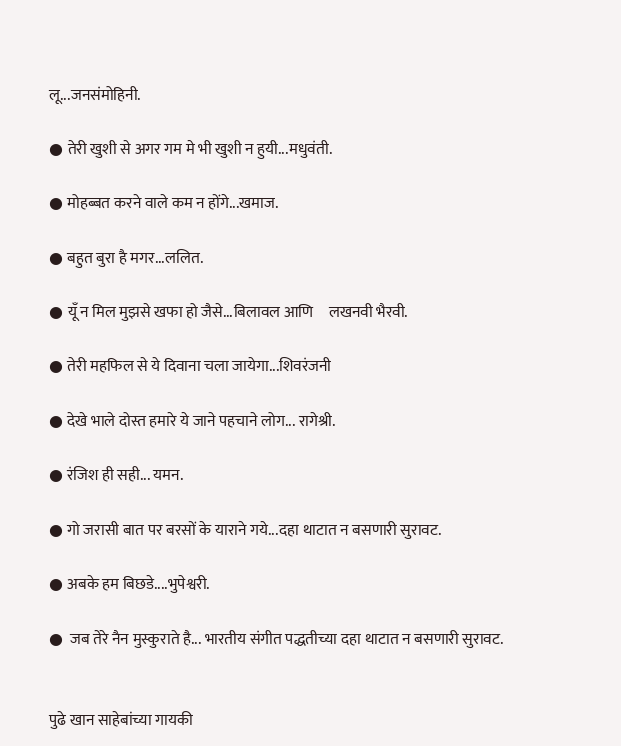लू...जनसंमोहिनी.

● तेरी खुशी से अगर गम मे भी खुशी न हुयी...मधुवंती.

● मोहब्बत करने वाले कम न होंगे...खमाज.

● बहुत बुरा है मगर...ललित.

● यूँ न मिल मुझसे खफा हो जैसे...बिलावल आणि     लखनवी भैरवी.

● तेरी महफिल से ये दिवाना चला जायेगा...शिवरंजनी

● देखे भाले दोस्त हमारे ये जाने पहचाने लोग... रागेश्री.

● रंजिश ही सही... यमन.

● गो जरासी बात पर बरसों के याराने गये...दहा थाटात न बसणारी सुरावट.

● अबके हम बिछडे....भुपेश्वरी.

●  जब तेरे नैन मुस्कुराते है... भारतीय संगीत पद्धतीच्या दहा थाटात न बसणारी सुरावट.


पुढे खान साहेबांच्या गायकी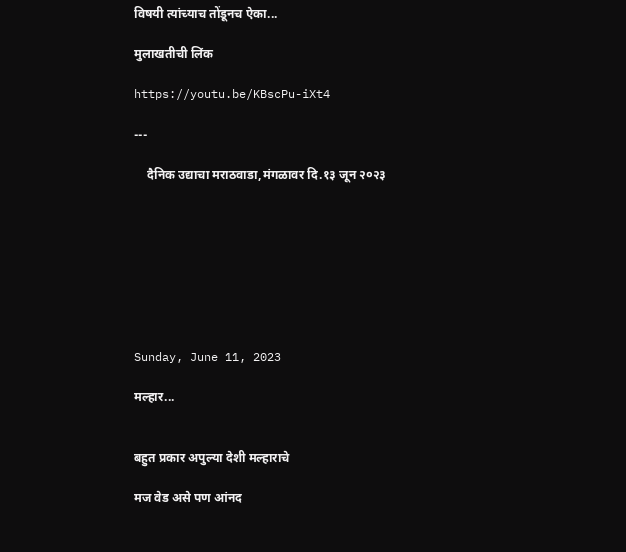विषयी त्यांच्याच तोंडूनच ऐका...

मुलाखतीची लिंक

https://youtu.be/KBscPu-iXt4

---

    दैनिक उद्याचा मराठवाडा,मंगळावर दि.१३ जून २०२३








Sunday, June 11, 2023

मल्हार...


बहुत प्रकार अपुल्या देशी मल्हाराचे

मज वेड असे पण आंनद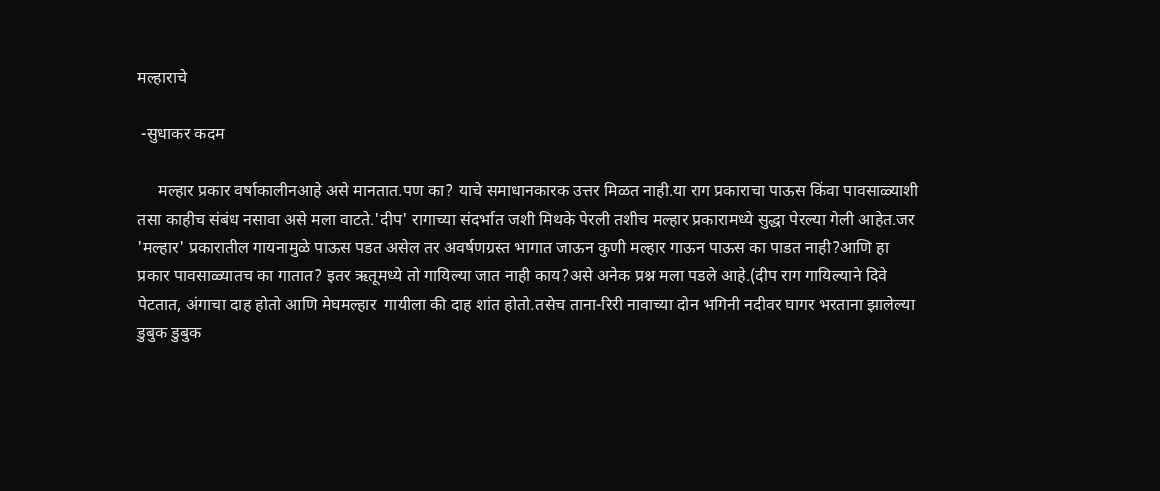मल्हाराचे

 -सुधाकर कदम

     मल्हार प्रकार वर्षाकालीनआहे असे मानतात.पण का? याचे समाधानकारक उत्तर मिळत नाही.या राग प्रकाराचा पाऊस किंवा पावसाळ्याशी तसा काहीच संबंध नसावा असे मला वाटते.'दीप' रागाच्या संदर्भात जशी मिथके पेरली तशीच मल्हार प्रकारामध्ये सुद्धा पेरल्या गेली आहेत.जर 'मल्हार' प्रकारातील गायनामुळे पाऊस पडत असेल तर अवर्षणग्रस्त भागात जाऊन कुणी मल्हार गाऊन पाऊस का पाडत नाही?आणि हा प्रकार पावसाळ्यातच का गातात? इतर ऋतूमध्ये तो गायिल्या जात नाही काय?असे अनेक प्रश्न मला पडले आहे.(दीप राग गायिल्याने दिवे पेटतात, अंगाचा दाह होतो आणि मेघमल्हार  गायीला की दाह शांत होतो.तसेच ताना-रिरी नावाच्या दोन भगिनी नदीवर घागर भरताना झालेल्या डुबुक डुबुक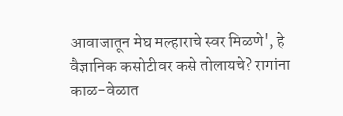आवाजातून मेघ मल्हाराचे स्वर मिळणे', हे वैज्ञानिक कसोटीवर कसे तोलायचे? रागांना काळ-वेळात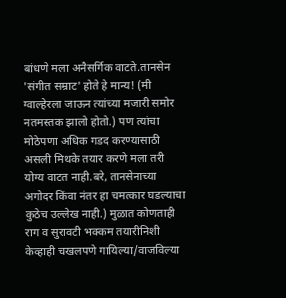बांधणे मला अनैसर्गिक वाटते.तानसेन 'संगीत सम्राट' होते हे मान्य! (मी ग्वाल्हेरला जाऊन त्यांच्या मजारी समोर नतमस्तक झालो होतो.) पण त्यांचा मोठेपणा अधिक गडद करण्यासाठी असली मिथके तयार करणे मला तरी योग्य वाटत नाही.बरे, तानसेनाच्या अगोदर किंवा नंतर हा चमत्कार घडल्याचा कुठेच उल्लेख नाही.) मुळात कोणताही राग व सुरावटी भक्कम तयारीनिशी केव्हाही चखलपणे गायिल्या/वाजविल्या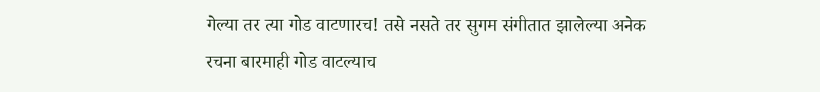गेल्या तर त्या गोड वाटणारच! तसे नसते तर सुगम संगीतात झालेल्या अनेक रचना बारमाही गोड वाटल्याच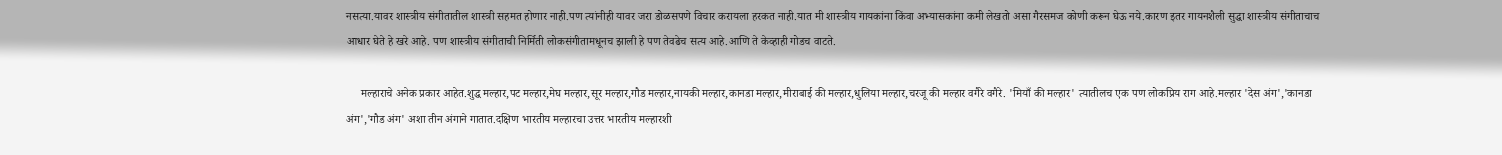नसत्या.यावर शास्त्रीय संगीतातील शास्त्री सहमत होणार नाही.पण त्यांनीही यावर जरा डोळसपणे विचार करायला हरकत नाही.यात मी शास्त्रीय गायकांना किंवा अभ्यासकांना कमी लेखतो असा गैरसमज कोणी करून घेऊ नये.कारण इतर गायनशैली सुद्धा शास्त्रीय संगीताचाच आधार घेते हे खरे आहे. पण शास्त्रीय संगीताची निर्मिती लोकसंगीतामधूनच झाली हे पण तेवढेच सत्य आहे.आणि ते केव्हाही गोडच वाटते.

     मल्हाराचे अनेक प्रकार आहेत.शुद्ध मल्हार,पट मल्हार,मेघ मल्हार,सूर मल्हार,गौड मल्हार,नायकी मल्हार,कानडा मल्हार,मीराबाई की मल्हार,धुलिया मल्हार,चरजू की मल्हार वगैरे वगैरे. 'मियाँ की मल्हार' त्यातीलच एक पण लोकप्रिय राग आहे.मल्हार 'देस अंग','कानडा अंग','गौड अंग' अशा तीन अंगाने गातात.दक्षिण भारतीय मल्हारचा उत्तर भारतीय मल्हारशी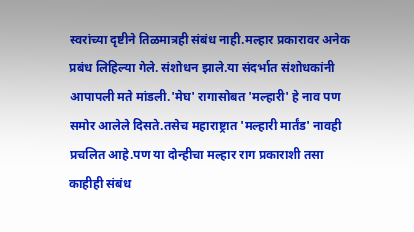स्वरांच्या दृष्टीने तिळमात्रही संबंध नाही.मल्हार प्रकारावर अनेक प्रबंध लिहिल्या गेले. संशोधन झाले.या संदर्भात संशोधकांनी आपापली मते मांडली.'मेघ' रागासोबत 'मल्हारी' हे नाव पण समोर आलेले दिसते.तसेच महाराष्ट्रात 'मल्हारी मार्तंड' नावही प्रचलित आहे.पण या दोन्हीचा मल्हार राग प्रकाराशी तसा काहीही संबंध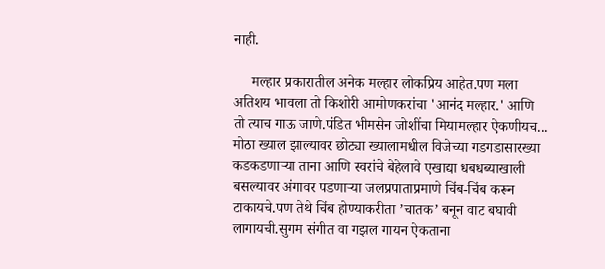नाही.

     मल्हार प्रकारातील अनेक मल्हार लोकप्रिय आहेत.पण मला अतिशय भावला तो किशोरी आमोणकरांचा 'आनंद मल्हार.' आणि तो त्याच गाऊ जाणे.पंडित भीमसेन जोशींचा मियामल्हार ऐकणीयच... मोठा ख्याल झाल्यावर छोट्या ख्यालामधील विजेच्या गडगडासारख्या कडकडणार्‍या ताना आणि स्वरांचे बेहेलावे एखाद्या धबधब्याखाली बसल्यावर अंगावर पडणार्‍या जलप्रपाताप्रमाणे चिंब-चिंब करून टाकायचे.पण तेथे चिंब होण्याकरीता ’चातक’ बनून वाट बघावी लागायची.सुगम संगीत वा गझल गायन ऐकताना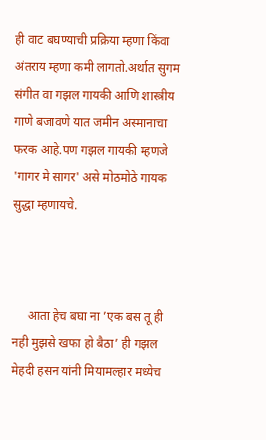ही वाट बघण्याची प्रक्रिया म्हणा किंवा अंतराय म्हणा कमी लागतो.अर्थात सुगम संगीत वा गझल गायकी आणि शास्त्रीय गाणे बजावणे यात जमीन अस्मानाचा फरक आहे.पण गझल गायकी म्हणजे 'गागर मे सागर' असे मोठमोठे गायक सुद्धा म्हणायचे.



     आता हेच बघा ना ’एक बस तू ही नही मुझसे खफा हो बैठा’ ही गझल मेहदी हसन यांनी मियामल्हार मध्येच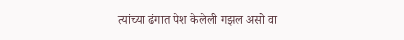त्यांच्या ढंगात पेश केलेली गझल असो वा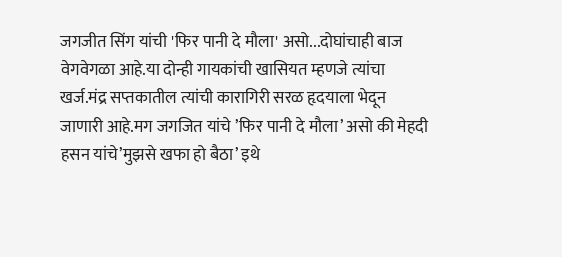जगजीत सिंग यांची 'फिर पानी दे मौला' असो...दोघांचाही बाज वेगवेगळा आहे.या दोन्ही गायकांची खासियत म्हणजे त्यांचा खर्ज.मंद्र सप्तकातील त्यांची कारागिरी सरळ हृदयाला भेदून जाणारी आहे.मग जगजित यांचे ’फिर पानी दे मौला’ असो की मेहदी हसन यांचे’मुझसे खफा हो बैठा’ इथे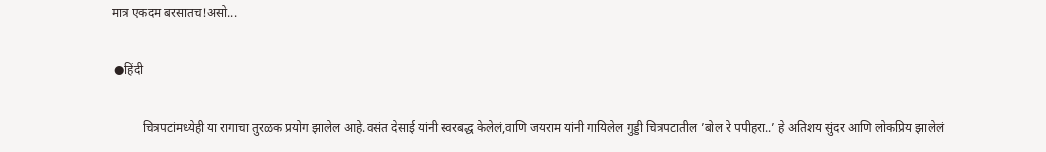मात्र एकदम बरसातच!असो...

 ●हिंदी

          चित्रपटांमध्येही या रागाचा तुरळक प्रयोग झालेल आहे.वसंत देसाई यांनी स्वरबद्ध केलेलं,वाणि जयराम यांनी गायिलेल गुड्डी चित्रपटातील ’बोल रे पपीहरा..’ हे अतिशय सुंदर आणि लोकप्रिय झालेलं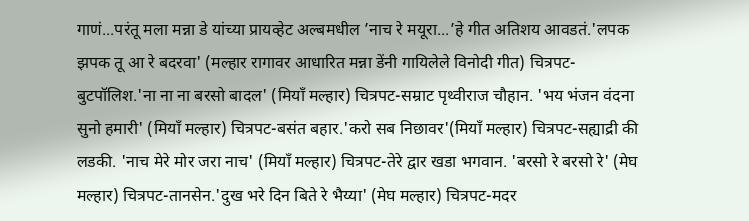गाणं...परंतू मला मन्ना डे यांच्या प्रायव्हेट अल्बमधील ’नाच रे मयूरा...’हे गीत अतिशय आवडतं.'लपक झपक तू आ रे बदरवा' (मल्हार रागावर आधारित मन्ना डेंनी गायिलेले विनोदी गीत) चित्रपट-बुटपॉलिश.'ना ना ना बरसो बादल' (मियाँ मल्हार) चित्रपट-सम्राट पृथ्वीराज चौहान. 'भय भंजन वंदना सुनो हमारी' (मियाँ मल्हार) चित्रपट-बसंत बहार.'करो सब निछावर'(मियाँ मल्हार) चित्रपट-सह्याद्री की लडकी. 'नाच मेरे मोर जरा नाच' (मियाँ मल्हार) चित्रपट-तेरे द्वार खडा भगवान. 'बरसो रे बरसो रे' (मेघ मल्हार) चित्रपट-तानसेन.'दुख भरे दिन बिते रे भैय्या' (मेघ मल्हार) चित्रपट-मदर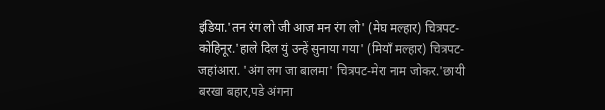इंडिया.'तन रंग लो जी आज मन रंग लो' (मेघ मल्हार) चित्रपट-कोहिनूर.'हाले दिल युं उन्हें सुनाया गया' (मियाँ मल्हार) चित्रपट-जहांआरा. 'अंग लग जा बालमा' चित्रपट-मेरा नाम जोकर.'छायी बरखा बहार,पडे अंगना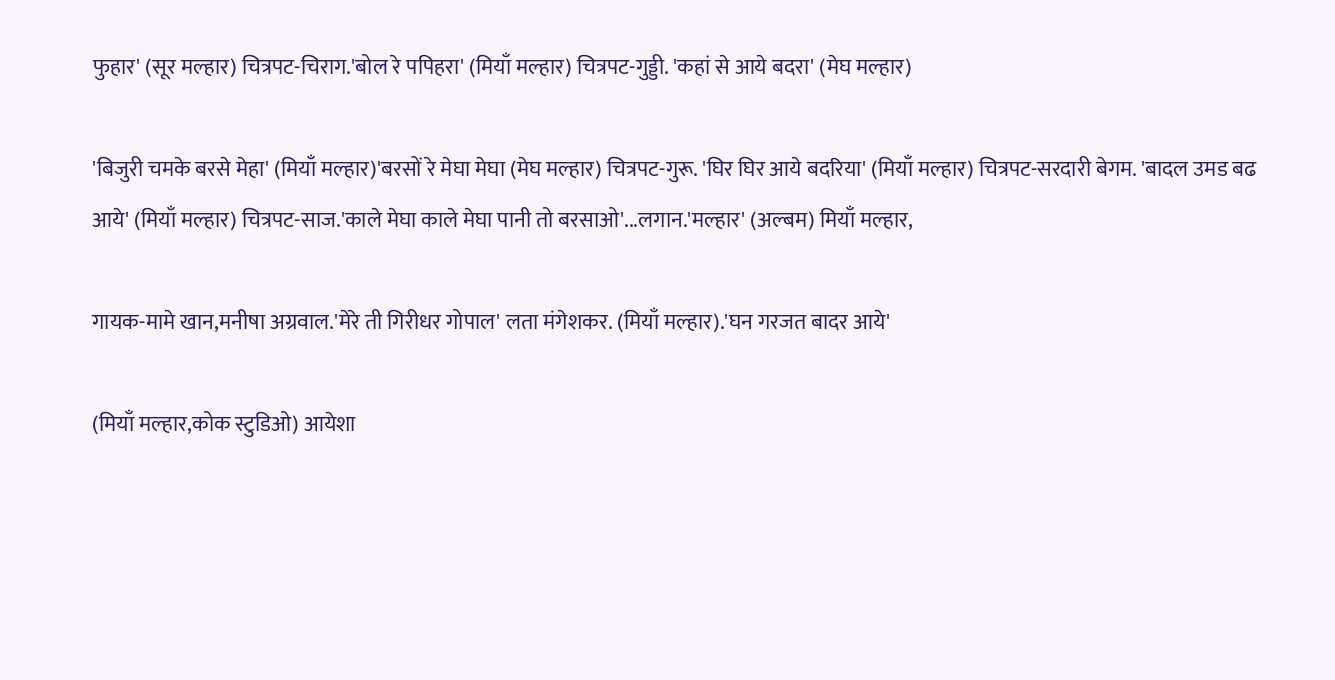फुहार' (सूर मल्हार) चित्रपट-चिराग.'बोल रे पपिहरा' (मियाँ मल्हार) चित्रपट-गुड्डी. 'कहां से आये बदरा' (मेघ मल्हार)

'बिजुरी चमके बरसे मेहा' (मियाँ मल्हार)'बरसों रे मेघा मेघा (मेघ मल्हार) चित्रपट-गुरू. 'घिर घिर आये बदरिया' (मियाँ मल्हार) चित्रपट-सरदारी बेगम. 'बादल उमड बढ आये' (मियाँ मल्हार) चित्रपट-साज.'काले मेघा काले मेघा पानी तो बरसाओ'...लगान.'मल्हार' (अल्बम) मियाँ मल्हार,

गायक-मामे खान,मनीषा अग्रवाल.'मेरे ती गिरीधर गोपाल' लता मंगेशकर. (मियाँ मल्हार).'घन गरजत बादर आये'

(मियाँ मल्हार,कोक स्टुडिओ) आयेशा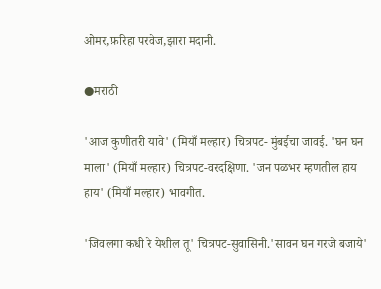ओमर,फ़रिहा परवेज,झारा मदानी.

●मराठी

'आज कुणीतरी यावे' (मियाँ मल्हार) चित्रपट- मुंबईचा जावई. 'घन घन माला' (मियाँ मल्हार) चित्रपट-वरदक्षिणा. 'जन पळभर म्हणतील हाय हाय' (मियाँ मल्हार) भावगीत.

'जिवलगा कधी रे येशील तू' चित्रपट-सुवासिनी.'सावन घन गरजे बजाये'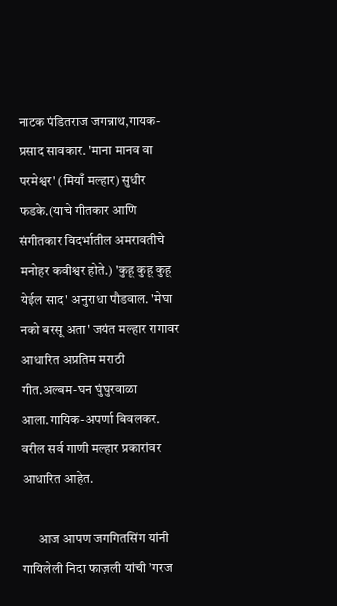नाटक पंडितराज जगन्नाथ,गायक-प्रसाद सावकार. 'माना मानव वा परमेश्वर' (मियाँ मल्हार) सुधीर फडके.(याचे गीतकार आणि संगीतकार विदर्भातील अमरावतीचे मनोहर कवीश्वर होते.) 'कुहू कुहू कुहू येईल साद' अनुराधा पौडवाल. 'मेघा नको बरसू अता' जयंत मल्हार रागावर आधारित अप्रतिम मराठी गीत.अल्बम-घन घुंघुरवाळा आला.गायिक-अपर्णा बिवलकर. वरील सर्व गाणी मल्हार प्रकारांवर आधारित आहेत.

      आज आपण जगगितसिंग यांनी गायिलेली निदा फाज़ली यांची ’गरज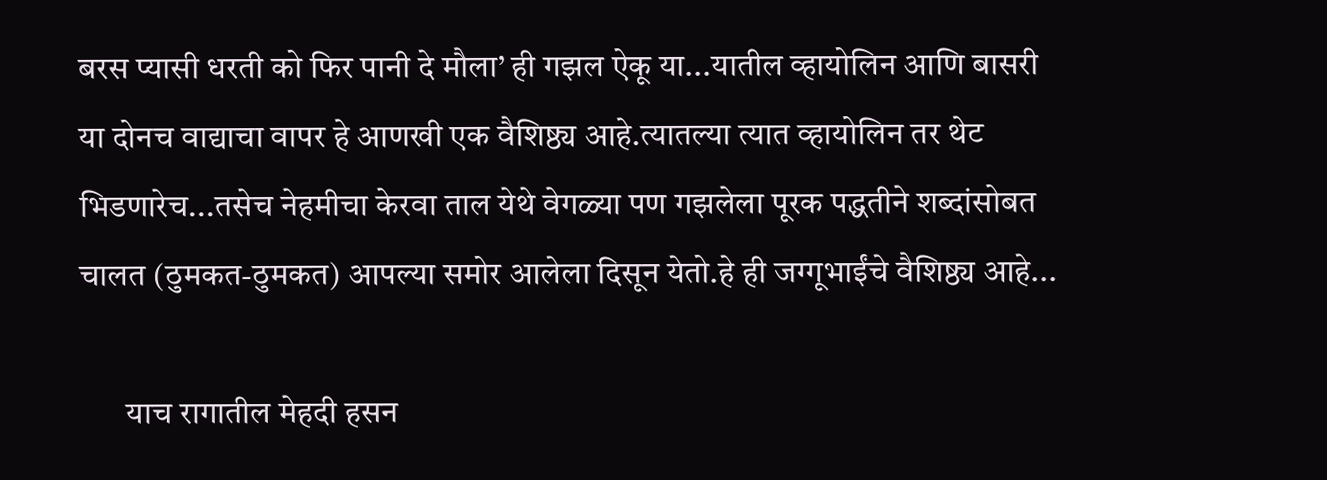बरस प्यासी धरती को फिर पानी दे मौला’ ही गझल ऐकू या...यातील व्हायोलिन आणि बासरी या दोनच वाद्याचा वापर हे आणखी एक वैशिष्ठ्य आहे.त्यातल्या त्यात व्हायोलिन तर थेट भिडणारेच...तसेच नेहमीचा केरवा ताल येथे वेगळ्या पण गझलेला पूरक पद्धतीने शब्दांसोबत चालत (ठुमकत-ठुमकत) आपल्या समोर आलेला दिसून येतो.हे ही जग्गूभाईंचे वैशिष्ठ्य आहे...

       याच रागातील मेहदी हसन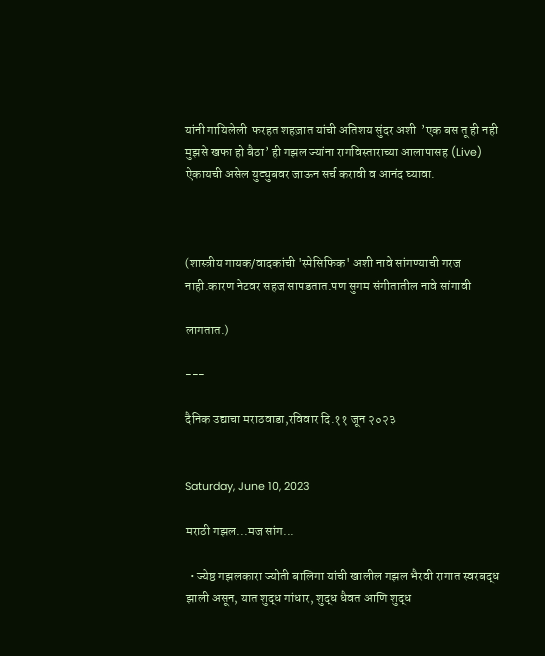यांनी गायिलेली  फरहत शहज़ात यांची अतिशय सुंदर अशी  ’एक बस तू ही नही मुझसे खफा हो बैठा’ ही गझल ज्यांना रागविस्ताराच्या आलापासह (Live) ऐकायची असेल युट्युबवर जाऊन सर्च करावी व आनंद घ्यावा.



(शास्त्रीय गायक/वादकांची 'स्पेसिफिक' अशी नावे सांगण्याची गरज नाही.कारण नेटवर सहज सापडतात.पण सुगम संगीतातील नावे सांगावी

लागतात.)

---

दैनिक उद्याचा मराठवाडा,रविवार दि.११ जून २०२३


Saturday, June 10, 2023

मराठी गझल...मज सांग...

  • ज्येष्ठ गझलकारा ज्योती बालिगा यांची खालील गझल भैरवी रागात स्वरबद्ध झाली असून, यात शुद्ध गांधार, शुद्ध धैवत आणि शुद्ध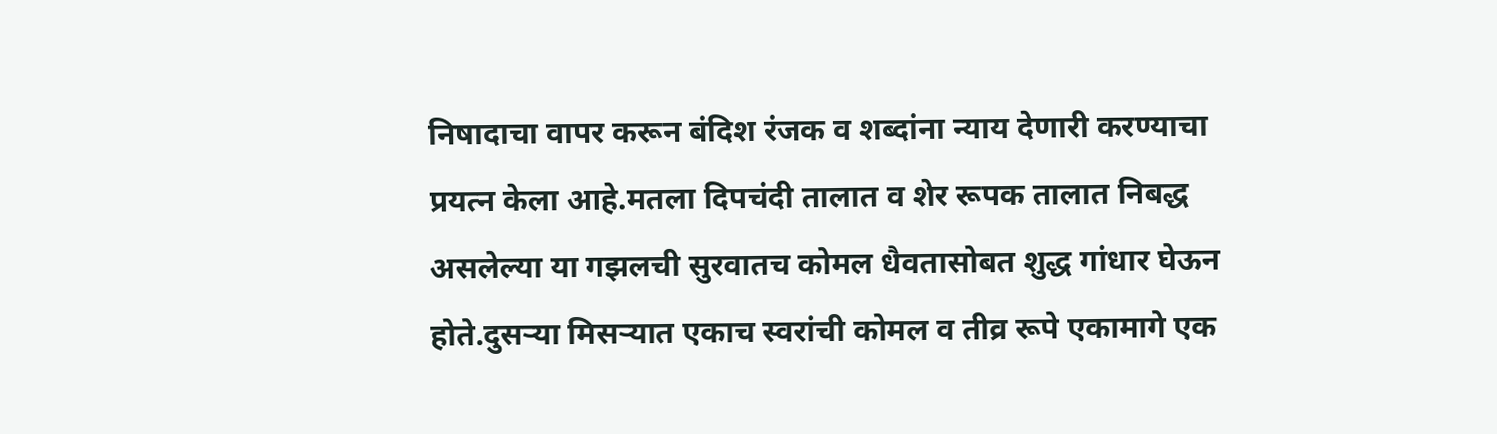निषादाचा वापर करून बंदिश रंजक व शब्दांना न्याय देणारी करण्याचा प्रयत्न केला आहे.मतला दिपचंदी तालात व शेर रूपक तालात निबद्ध असलेल्या या गझलची सुरवातच कोमल धैवतासोबत शुद्ध गांधार घेऊन होते.दुसऱ्या मिसऱ्यात एकाच स्वरांची कोमल व तीव्र रूपे एकामागे एक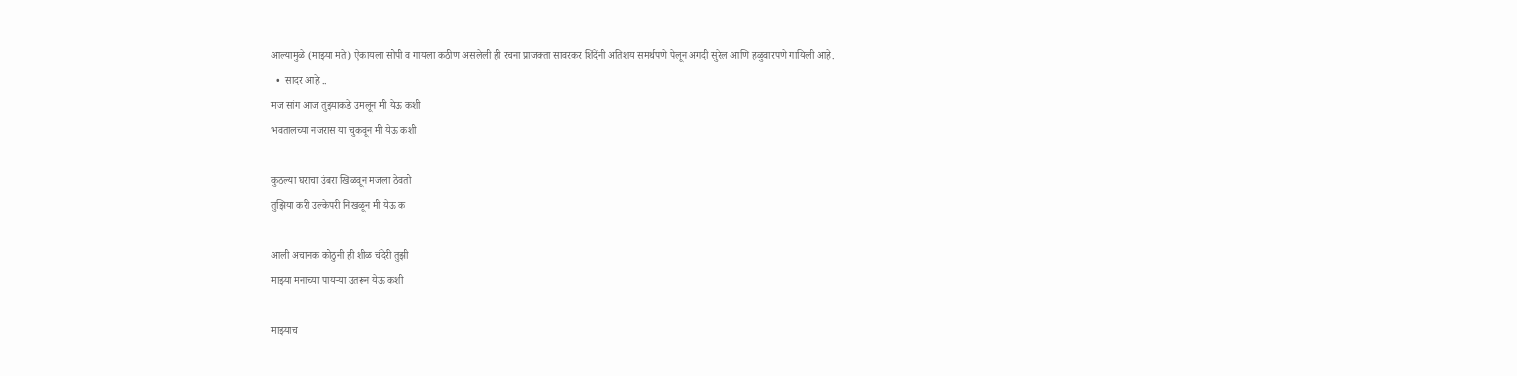आल्यामुळे (माझ्या मते) ऐकायला सोपी व गायला कठीण असलेली ही रचना प्राजक्ता सावरकर शिंदेंनी अतिशय समर्थपणे पेलून अगदी सुरेल आणि हळुवारपणे गायिली आहे.
  •  सादर आहे ..
मज सांग आज तुझ्याकडे उमलून मी येऊ कशी
भवतालच्या नजरास या चुकवून मी येऊ कशी

कुठल्या घराचा उंबरा खिळवून मजला ठेवतो
तुझिया करी उल्केपरी निखळून मी येऊ क

आली अचानक कोठुनी ही शीळ चंदेरी तुझी
माझ्या मनाच्या पायऱ्या उतरून येऊ कशी

माझ्याच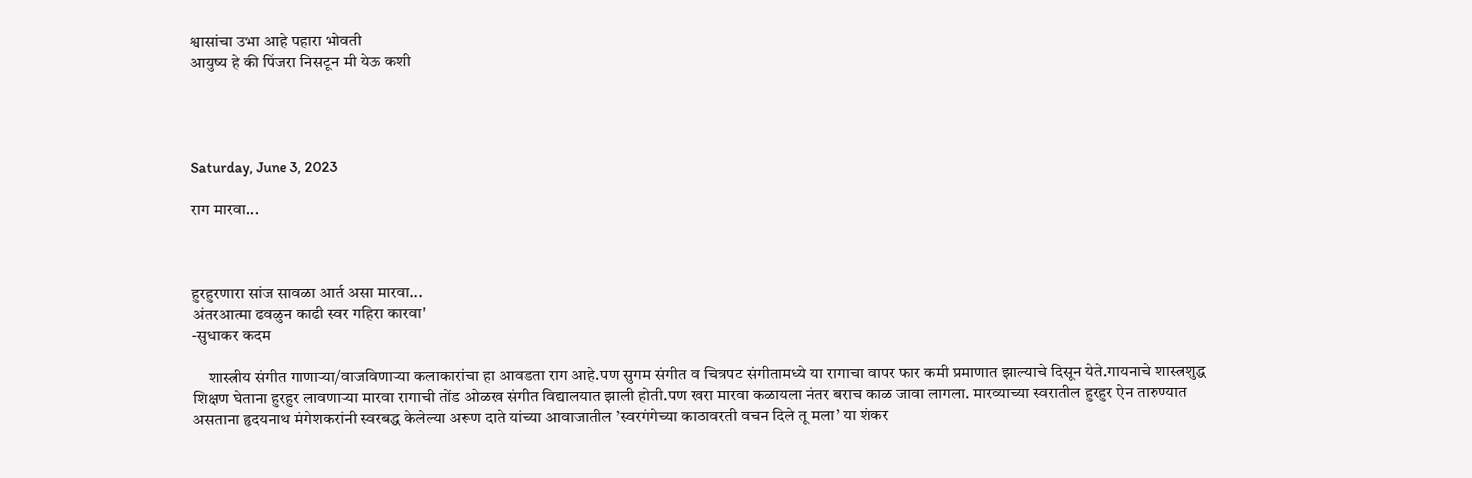श्वासांचा उभा आहे पहारा भोवती
आयुष्य हे की पिंजरा निसटून मी येऊ कशी




Saturday, June 3, 2023

राग मारवा...



हुरहुरणारा सांज सावळा आर्त असा मारवा...
अंतरआत्मा ढवळुन काढी स्वर गहिरा कारवा'
-सुधाकर कदम

     शास्त्रीय संगीत गाणाऱ्या/वाजविणाऱ्या कलाकारांचा हा आवडता राग आहे.पण सुगम संगीत व चित्रपट संगीतामध्ये या रागाचा वापर फार कमी प्रमाणात झाल्याचे दिसून येते.गायनाचे शास्त्रशुद्ध शिक्षण घेताना हुरहुर लावणार्‍या मारवा रागाची तोंड ओळख संगीत विद्यालयात झाली होती.पण खरा मारवा कळायला नंतर बराच काळ जावा लागला. मारव्याच्या स्वरातील हुरहुर ऐन तारुण्यात असताना हृदयनाथ मंगेशकरांनी स्वरबद्ध केलेल्या अरूण दाते यांच्या आवाजातील ’स्वरगंगेच्या काठावरती वचन दिले तू मला’ या शंकर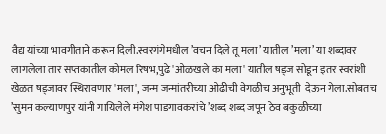वैद्य यांच्या भावगीताने करून दिली.स्वरगंगेमधील ’वचन दिले तू मला’ यातील ’मला’ या शब्दावर लागलेला तार सप्तकातील कोमल रिषभ,पुढे 'ओळखले का मला' यातील षड्ज सोडून इतर स्वरांशी खेळत षड्जावर स्थिरावणार 'मला', जन्म जन्मांतरीच्या ओढीची वेगळीच अनुभूती  देऊन गेला.सोबतच ’सुमन कल्याणपुर यांनी गायिलेले मंगेश पाडगावकरांचे ’शब्द शब्द जपून ठेव बकुळीच्या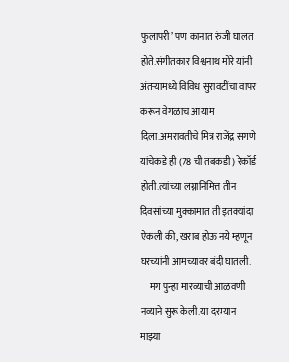फुलापरी’ पण कानात रुंजी घालत होते.संगीतकार विश्वनाथ मोरे यांनी अंतऱ्यामध्ये विविध सुरावटींचा वापर करून वेगळाच आयाम दिला.अमरावतीचे मित्र राजेंद्र सगणे यांचेकडे ही (78 ची तबकडी) रेकॉर्ड होती.त्यांच्या लग्नानिमित्त तीन दिवसांच्या मुक्कामात ती इतक्यांदा ऐकली की, खराब होऊ नये म्हणून घरच्यांनी आमच्यावर बंदी घातली.
     मग पुन्हा मारव्याची आळवणी नव्याने सुरू केली.या दरम्यान माझ्या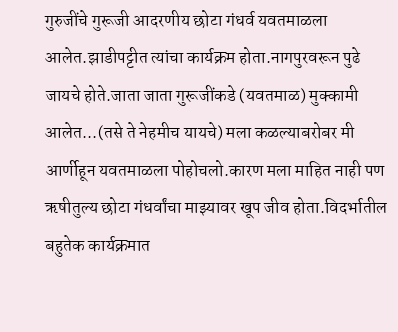गुरुजींचे गुरूजी आदरणीय छोटा गंधर्व यवतमाळला आलेत.झाडीपट्टीत त्यांचा कार्यक्रम होता.नागपुरवरून पुढे जायचे होते.जाता जाता गुरूजींकडे (यवतमाळ) मुक्कामी आलेत...(तसे ते नेहमीच यायचे) मला कळल्याबरोबर मी आर्णीहून यवतमाळला पोहोचलो.कारण मला माहित नाही पण ऋषीतुल्य छोटा गंधर्वांचा माझ्यावर खूप जीव होता.विदर्भातील बहुतेक कार्यक्रमात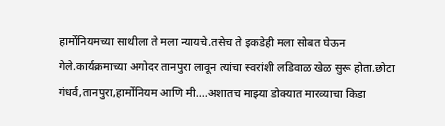हार्मोनियमच्या साथीला ते मला न्यायचे.तसेच ते इकडेही मला सोबत घेऊन गेले.कार्यक्रमाच्या अगोदर तानपुरा लावून त्यांचा स्वरांशी लडिवाळ खेळ सुरू होता.छोटा गंधर्व,तानपुरा,हार्मोनियम आणि मी....अशातच माझ्या डोक्यात मारव्याचा किडा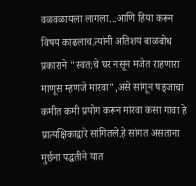वळवळायला लागला...आणि हिया करून विषय काढलाच.त्यांनी अतिशय बाळबोध प्रकाराने "स्वत:चे घर नसून मजेत राहणारा माणूस म्हणजे मारवा",असे सांगून षड्जाचा कमीत कमी प्रयोग करून मारवा कसा गावा हे प्रात्यक्षिकाद्वारे सांगितले.हे सांगत असताना मुर्छना पद्धतीने यात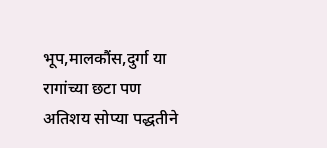भूप,मालकौंस,दुर्गा या रागांच्या छटा पण अतिशय सोप्या पद्धतीने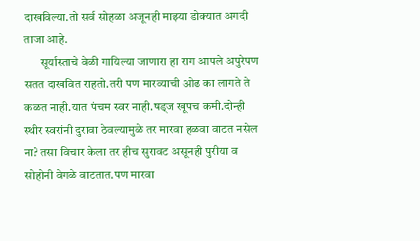दाखविल्या.तो सर्व सोहळा अजूनही माझ्या डोक्यात अगदी ताजा आहे.
       सूर्यास्ताचे वेळी गायिल्या जाणारा हा राग आपले अपुरेपण सतत दाखवित राहतो.तरी पण मारव्याची ओढ का लागते ते कळत नाही.यात पंचम स्वर नाही.षड्ज खूपच कमी.दोन्ही स्थीर स्वरांनी दुरावा ठेवल्यामुळे तर मारवा हळवा वाटत नसेल ना? तसा विचार केला तर हीच सुरावट असूनही पुरीया व सोहोनी वेगळे वाटतात.पण मारवा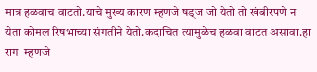मात्र हळवाच वाटतो.याचे मुख्य कारण म्हणजे षड्ज जो येतो तो खंबीरपणे न येता कोमल रिषभाच्या संगतीने येतो.कदाचित त्यामुळेच हळवा वाटत असावा.हा राग  म्हणजे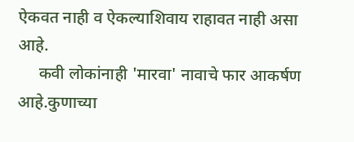ऐकवत नाही व ऐकल्याशिवाय राहावत नाही असा आहे.
     कवी लोकांनाही 'मारवा' नावाचे फार आकर्षण आहे.कुणाच्या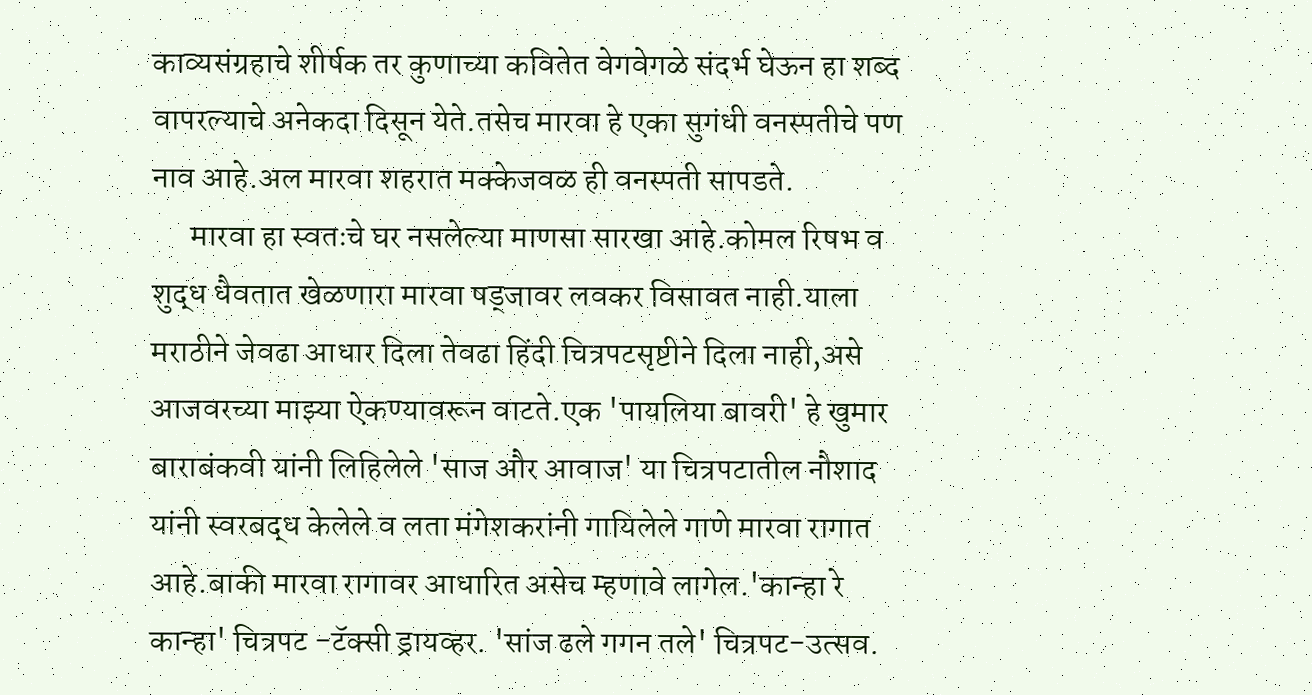काव्यसंग्रहाचे शीर्षक तर कुणाच्या कवितेत वेगवेगळे संदर्भ घेऊन हा शब्द वापरल्याचे अनेकदा दिसून येते.तसेच मारवा हे एका सुगंधी वनस्पतीचे पण नाव आहे.अल मारवा शहरात मक्केजवळ ही वनस्पती सापडते.
      मारवा हा स्वतःचे घर नसलेल्या माणसा सारखा आहे.कोमल रिषभ व शुद्ध धैवतात खेळणारा मारवा षड्जावर लवकर विसावत नाही.याला मराठीने जेवढा आधार दिला तेवढा हिंदी चित्रपटसृष्टीने दिला नाही,असे आजवरच्या माझ्या ऐकण्यावरून वाटते.एक 'पायलिया बावरी' हे खुमार बाराबंकवी यांनी लिहिलेले 'साज और आवाज' या चित्रपटातील नौशाद यांनी स्वरबद्ध केलेले व लता मंगेशकरांनी गायिलेले गाणे मारवा रागात आहे.बाकी मारवा रागावर आधारित असेच म्हणावे लागेल.'कान्हा रे कान्हा' चित्रपट -टॅक्सी ड्रायव्हर. 'सांज ढले गगन तले' चित्रपट-उत्सव.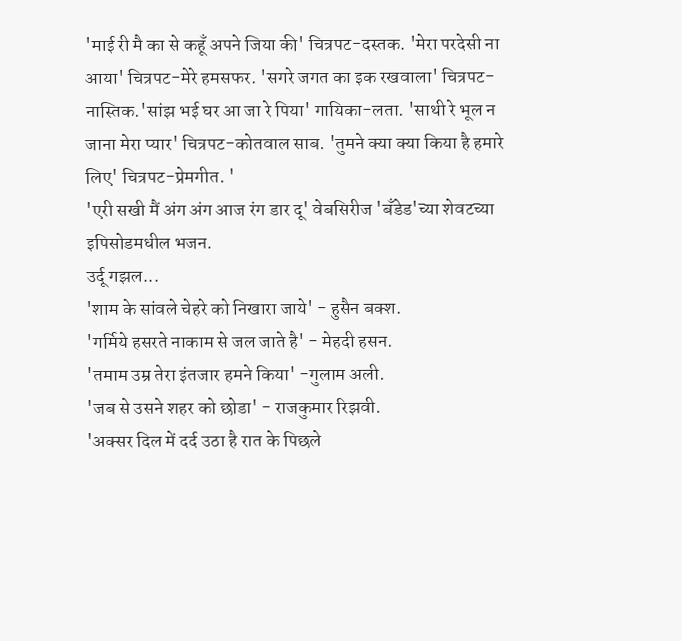'माई री मै का से कहूँ अपने जिया की' चित्रपट-दस्तक. 'मेरा परदेसी ना आया' चित्रपट-मेरे हमसफर. 'सगरे जगत का इक रखवाला' चित्रपट-नास्तिक.'सांझ भई घर आ जा रे पिया' गायिका-लता. 'साथी रे भूल न जाना मेरा प्यार' चित्रपट-कोतवाल साब. 'तुमने क्या क्या किया है हमारे लिए' चित्रपट-प्रेमगीत. '
'एरी सखी मैं अंग अंग आज रंग डार दू' वेबसिरीज 'बँडेड'च्या शेवटच्या इपिसोडमधील भजन.
उर्दू गझल...
'शाम के सांवले चेहरे को निखारा जाये' - हुसैन बक्श.
'गर्मिये हसरते नाकाम से जल जाते है' - मेहदी हसन.
'तमाम उम्र तेरा इंतजार हमने किया' -गुलाम अली.
'जब से उसने शहर को छोडा' - राजकुमार रिझवी.
'अक्सर दिल में दर्द उठा है रात के पिछले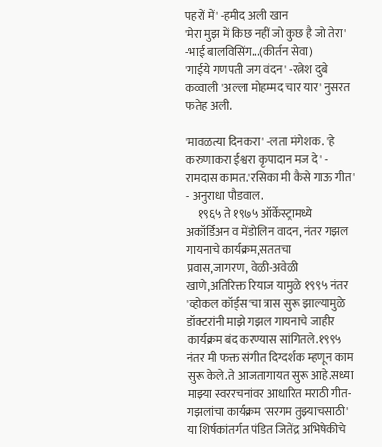पहरों में' -हमीद अली खान
'मेरा मुझ में किछ नहीं जो कुछ है जो तेरा' -भाई बालविसिंग...(कीर्तन सेवा)
'गाईये गणपती जग वंदन' -रत्नेश दुबे
कव्वाली 'अल्ला मोहम्मद चार यार' नुसरत फतेह अली.

'मावळत्या दिनकरा' -लता मंगेशक. 'हे करुणाकरा ईश्वरा कृपादान मज दे' - रामदास कामत.'रसिका मी कैसे गाऊ गीत' - अनुराधा पौडवाल.
     १९६५ ते १९७५ ऑर्केस्ट्रामध्ये अकॉर्डिअन व मेंडोलिन वादन, नंतर गझल गायनाचे कार्यक्रम,सततचा प्रवास,जागरण, वेळी-अवेळी खाणे,अतिरिक्त रियाज यामुळे १९९५ नंतर 'व्होकल कॉर्ड्स'चा त्रास सुरू झाल्यामुळे डॉक्टरांनी माझे गझल गायनाचे जाहीर कार्यक्रम बंद करण्यास सांगितले.१९९५ नंतर मी फक्त संगीत दिग्दर्शक म्हणून काम सुरू केले.ते आजतागायत सुरू आहे.सध्या माझ्या स्वररचनांवर आधारित मराठी गीत-गझलांचा कार्यक्रम 'सरगम तुझ्याचसाठी' या शिर्षकांतर्गत पंडित जितेंद्र अभिषेकीचे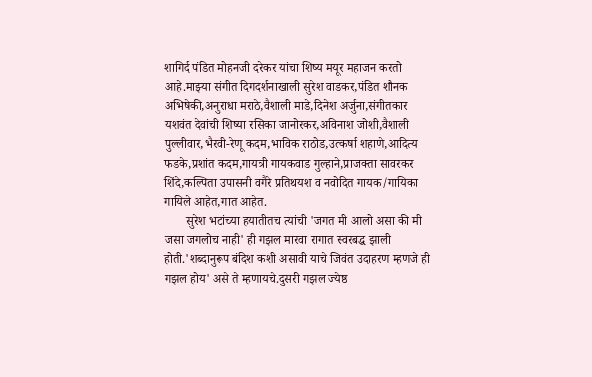शागिर्द पंडित मोहनजी दरेकर यांचा शिष्य मयूर महाजन करतो आहे.माझ्या संगीत दिगदर्शनाखाली सुरेश वाडकर,पंडित शौनक अभिषेकी,अनुराधा मराठे,वैशाली माडे,दिनेश अर्जुना,संगीतकार यशवंत देवांची शिष्या रसिका जानोरकर,अविनाश जोशी,वैशाली पुल्लीवार,भैरवी-रेणू कदम,भाविक राठोड,उत्कर्षा शहाणे,आदित्य फडके,प्रशांत कदम,गायत्री गायकवाड गुल्हाने,प्राजक्ता सावरकर शिंदे,कल्पिता उपासनी वगैरे प्रतिथयश व नवोदित गायक/गायिका गायिले आहेत,गात आहेत.
       सुरेश भटांच्या हयातीतच त्यांची 'जगत मी आलो असा की मी जसा जगलोच नाही' ही गझल मारवा रागात स्वरबद्ध झाली होती.'शब्दानुरूप बंदिश कशी असावी याचे जिवंत उदाहरण म्हणजे ही गझल होय' असे ते म्हणायचे.दुसरी गझल ज्येष्ठ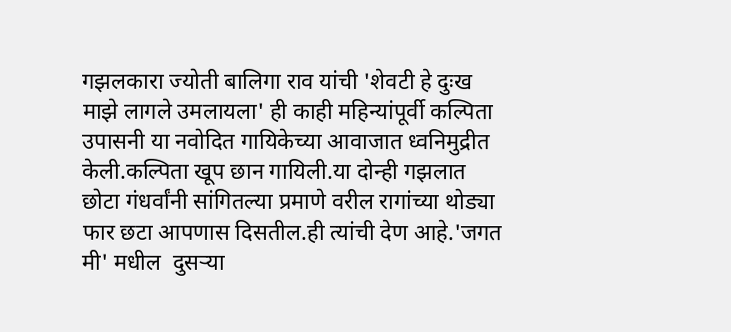गझलकारा ज्योती बालिगा राव यांची 'शेवटी हे दुःख माझे लागले उमलायला' ही काही महिन्यांपूर्वी कल्पिता उपासनी या नवोदित गायिकेच्या आवाजात ध्वनिमुद्रीत केली.कल्पिता खूप छान गायिली.या दोन्ही गझलात छोटा गंधर्वांनी सांगितल्या प्रमाणे वरील रागांच्या थोड्या फार छटा आपणास दिसतील.ही त्यांची देण आहे.'जगत मी' मधील  दुसर्‍या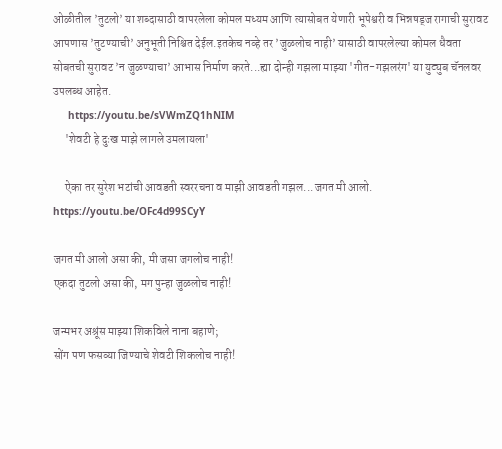ओळीतील ’तुटलो’ या शब्दासाठी वापरलेला कोमल मध्यम आणि त्यासोबत येणारी भूपेश्वरी व भिन्नषड्ज रागाची सुरावट आपणास ’तुटण्याची’ अनुभूती निश्चित देईल.इतकेच नव्हे तर ’जुळलोच नाही’ यासाठी वापरलेल्या कोमल धैवता सोबतची सुरावट ’न जुळण्याचा’ आभास निर्माण करते...ह्या दोन्ही गझला माझ्या 'गीत-गझलरंग' या युट्युब चॅनलवर उपलब्ध आहेत.
     https://youtu.be/sVWmZQ1hNIM
     'शेवटी हे दुःख माझे लागले उमलायला'

     ऐका तर सुरेश भटांची आवडती स्वररचना व माझी आवडती गझल...जगत मी आलो.
https://youtu.be/OFc4d99SCyY

जगत मी आलो असा की, मी जसा जगलोच नाही!
एकदा तुटलो असा की, मग पुन्हा जुळलोच नाही!

जन्मभर अश्रूंस माझ्या शिकविले नाना बहाणे;
सोंग पण फसव्या जिण्याचे शेवटी शिकलोच नाही!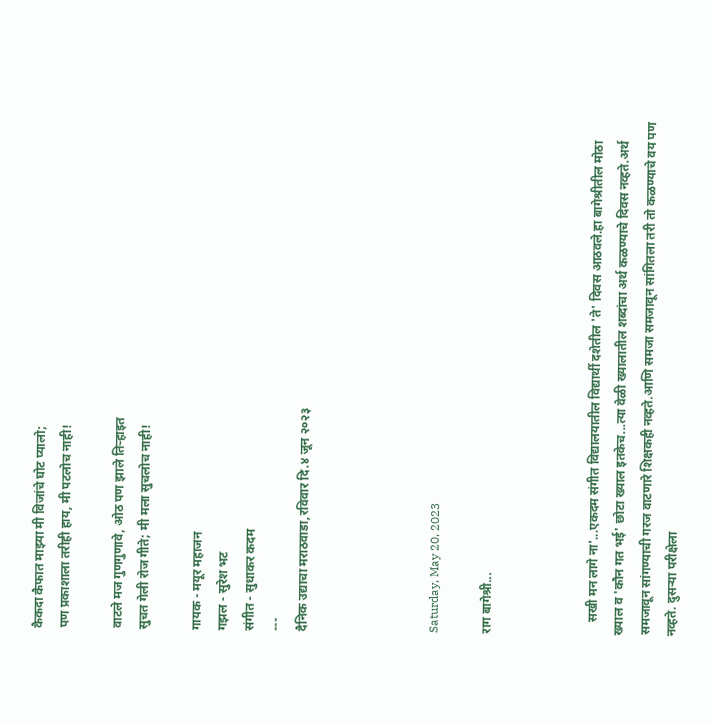कैकदा कैफात माझ्या मी विजांचे घोट प्यालो;
पण प्रकाशाला तरीही हाय, मी पटलोच नाही!

वाटले मज गुणगुणावे, ओठ पण झाले तिऱ्हाइत
सुचत गेली रोज गीते; मी मला सुचलोच नाही!

गायक - मयूर महाजन
गझल - सुरेश भट
संगीत - सुधाकर कदम
---
दैनिक उद्याचा मराठवाडा,रविवार दि.४ जून २०२३




Saturday, May 20, 2023

राग बागेश्री...



    सखी मन लागे ना'...एकदम संगीत विद्यालयातील विद्यार्थी दशेतील 'ते' दिवस आठवले.हा बागेश्रीतील मोठा ख्याल व 'कौन गत भई' छोटा ख्याल इतकेच...त्या वेळी ख्यालातील शब्दांचा अर्थ कळण्याचे दिवस नव्हते.अर्थ समजावून सांगण्याची गरज वाटणारे शिक्षकही नव्हते.आणि समजा समजावून सांगितला तरी तो कळण्याचे वय पण नव्हते. दुसऱ्या परीक्षेला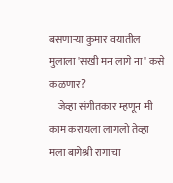बसणाऱ्या कुमार वयातील मुलाला 'सखी मन लागे ना' कसे कळणार?
    जेव्हा संगीतकार म्हणून मी काम करायला लागलो तेव्हा मला बागेश्री रागाचा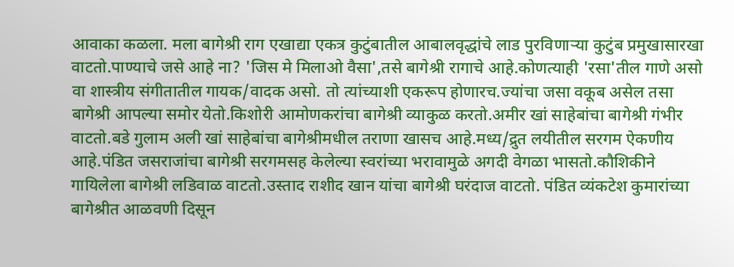आवाका कळला. मला बागेश्री राग एखाद्या एकत्र कुटुंबातील आबालवृद्धांचे लाड पुरविणाऱ्या कुटुंब प्रमुखासारखा वाटतो.पाण्याचे जसे आहे ना? 'जिस मे मिलाओ वैसा',तसे बागेश्री रागाचे आहे.कोणत्याही 'रसा'तील गाणे असो वा शास्त्रीय संगीतातील गायक/वादक असो. तो त्यांच्याशी एकरूप होणारच.ज्यांचा जसा वकूब असेल तसा बागेश्री आपल्या समोर येतो.किशोरी आमोणकरांचा बागेश्री व्याकुळ करतो.अमीर खां साहेबांचा बागेश्री गंभीर वाटतो.बडे गुलाम अली खां साहेबांचा बागेश्रीमधील तराणा खासच आहे.मध्य/द्रुत लयीतील सरगम ऐकणीय आहे.पंडित जसराजांचा बागेश्री सरगमसह केलेल्या स्वरांच्या भरावामुळे अगदी वेगळा भासतो.कौशिकीने गायिलेला बागेश्री लडिवाळ वाटतो.उस्ताद राशीद खान यांचा बागेश्री घरंदाज वाटतो. पंडित व्यंकटेश कुमारांच्या बागेश्रीत आळवणी दिसून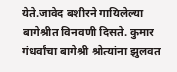येते.जावेद बशीरने गायिलेल्या बागेश्रीत विनवणी दिसते. कुमार गंधर्वांचा बागेश्री श्रोत्यांना झुलवत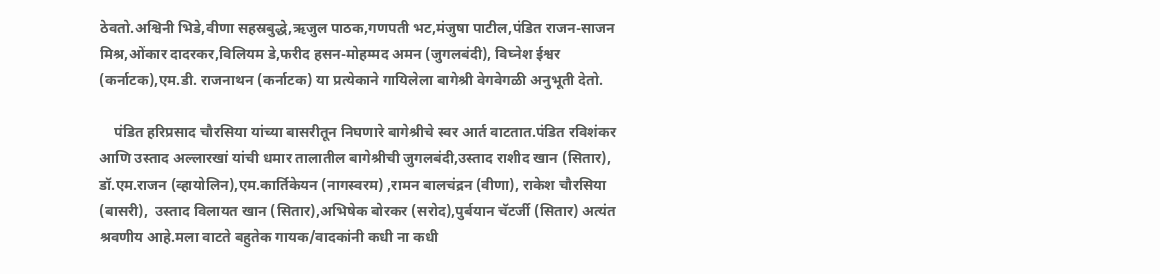ठेवतो.अश्विनी भिडे,वीणा सहस्रबुद्धे,ऋजुल पाठक,गणपती भट,मंजुषा पाटील,पंडित राजन-साजन मिश्र,ओंकार दादरकर,विलियम डे,फरीद हसन-मोहम्मद अमन (जुगलबंदी), विघ्नेश ईश्वर (कर्नाटक),एम.डी. राजनाथन (कर्नाटक) या प्रत्येकाने गायिलेला बागेश्री वेगवेगळी अनुभूती देतो.

    पंडित हरिप्रसाद चौरसिया यांच्या बासरीतून निघणारे बागेश्रीचे स्वर आर्त वाटतात.पंडित रविशंकर आणि उस्ताद अल्लारखां यांची धमार तालातील बागेश्रीची जुगलबंदी,उस्ताद राशीद खान (सितार), डॉ.एम.राजन (व्हायोलिन),एम.कार्तिकेयन (नागस्वरम) ,रामन बालचंद्रन (वीणा), राकेश चौरसिया (बासरी),  उस्ताद विलायत खान (सितार),अभिषेक बोरकर (सरोद),पुर्बयान चॅटर्जी (सितार) अत्यंत श्रवणीय आहे.मला वाटते बहुतेक गायक/वादकांनी कधी ना कधी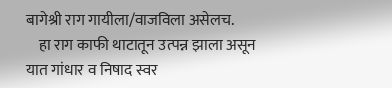बागेश्री राग गायीला/वाजविला असेलच.
    हा राग काफी थाटातून उत्पन्न झाला असून यात गांधार व निषाद स्वर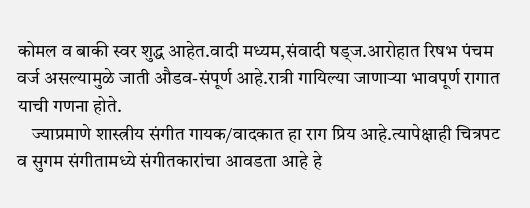कोमल व बाकी स्वर शुद्ध आहेत.वादी मध्यम,संवादी षड्ज.आरोहात रिषभ पंचम वर्ज असल्यामुळे जाती औडव-संपूर्ण आहे.रात्री गायिल्या जाणाऱ्या भावपूर्ण रागात याची गणना होते.
    ज्याप्रमाणे शास्त्रीय संगीत गायक/वादकात हा राग प्रिय आहे.त्यापेक्षाही चित्रपट व सुगम संगीतामध्ये संगीतकारांचा आवडता आहे हे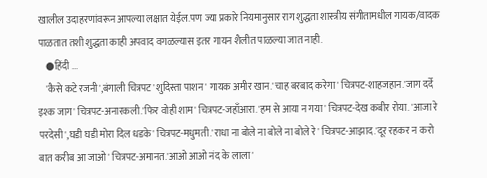खालील उदाहरणांवरून आपल्या लक्षात येईल.पण ज्या प्रकारे नियमानुसार राग शुद्धता शास्त्रीय संगीतामधील गायक/वादक पाळतात तशी शुद्धता काही अपवाद वगळल्यास इतर गायन शैलीत पाळल्या जात नाही.
    ●हिंदी ...
    'कैसे कटे रजनी',बंगाली चित्रपट 'शुदिस्ता पाशन' गायक अमीर खान.'चाह बरबाद करेगा' चित्रपट-शाहजहान.'जाग दर्दे इश्क जाग' चित्रपट-अनारकली.'फिर वोही शाम' चित्रपट-जहाँआरा.'हम से आया न गया' चित्रपट-देख कबीर रोया. 'आजा रे परदेसी',घडी घडी मोरा दिल धडके' चित्रपट-मधुमती.'राधा ना बोले ना बोले ना बोले रे' चित्रपट-आझाद.'दूर रहकर न करो बात करीब आ जाओ' चित्रपट-अमानत.'आओ आओ नंद के लाला'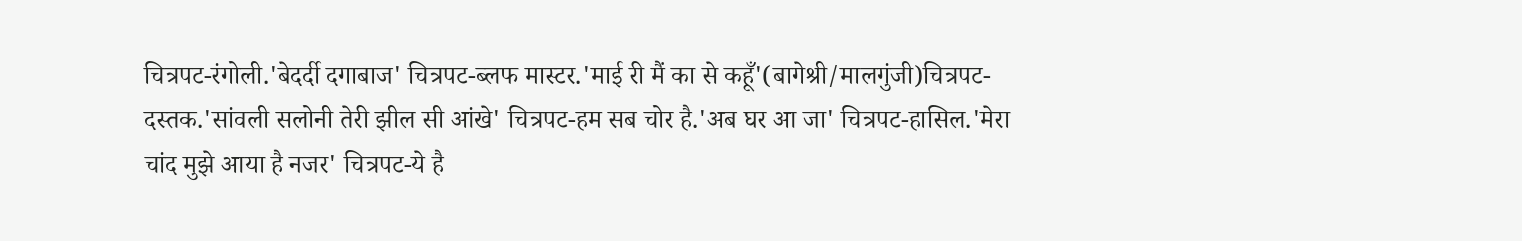चित्रपट-रंगोली.'बेदर्दी दगाबाज' चित्रपट-ब्लफ मास्टर.'माई री मैं का से कहूँ'(बागेश्री/मालगुंजी)चित्रपट-दस्तक.'सांवली सलोनी तेरी झील सी आंखे' चित्रपट-हम सब चोर है.'अब घर आ जा' चित्रपट-हासिल.'मेरा चांद मुझे आया है नजर' चित्रपट-ये है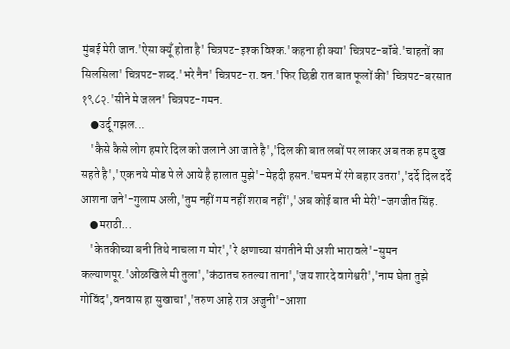मुंबई मेरी जान.'ऐसा क्यूँ होता है' चित्रपट-इश्क विश्क.'कहना ही क्या' चित्रपट-बॉंबे.'चाहतों का सिलसिला' चित्रपट-शब्द.'भरे नैन' चित्रपट-रा.वन.'फिर छिडी रात बात फूलों की' चित्रपट-बरसात १९८२.'सीने मे जलन' चित्रपट-गमन.
    ●उर्दू गझल...
    'कैसे कैसे लोग हमारे दिल को जलाने आ जाते है','दिल की बात लबों पर लाकर अब तक हम दुख सहते है','एक नये मोड पे ले आये है हालात मुझे'-मेहदी हसन.'चमन में रंगे बहार उतरा','दर्दे दिल दर्दे आशना जने'-गुलाम अली,'तुम नहीं गम नहीं शराब नहीं','अब कोई बात भी मेरी'-जगजीत सिंह.
    ●मराठी...
    'केतकीच्या बनी तिथे नाचला ग मोर','रे क्षणाच्या संगतीने मी अशी भारावले'-सुमन कल्याणपूर.'ओळखिले मी तुला','कंठातच रुतल्या ताना','जय शारदे वागेश्वरी','नाम घेता तुझे गोविंद',वनवास हा सुखाचा','तरुण आहे रात्र अजुनी'-आशा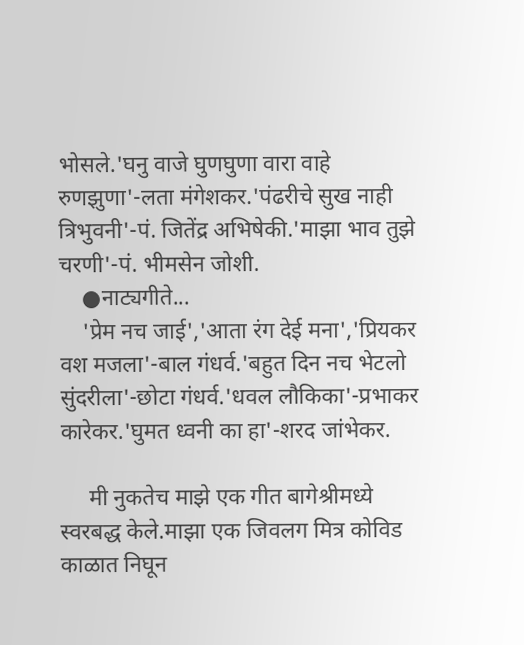भोसले.'घनु वाजे घुणघुणा वारा वाहे रुणझुणा'-लता मंगेशकर.'पंढरीचे सुख नाही त्रिभुवनी'-पं. जितेंद्र अभिषेकी.'माझा भाव तुझे चरणी'-पं. भीमसेन जोशी.
    ●नाट्यगीते...
    'प्रेम नच जाई','आता रंग देई मना','प्रियकर वश मजला'-बाल गंधर्व.'बहुत दिन नच भेटलो सुंदरीला'-छोटा गंधर्व.'धवल लौकिका'-प्रभाकर कारेकर.'घुमत ध्वनी का हा'-शरद जांभेकर.

     मी नुकतेच माझे एक गीत बागेश्रीमध्ये स्वरबद्ध केले.माझा एक जिवलग मित्र कोविड काळात निघून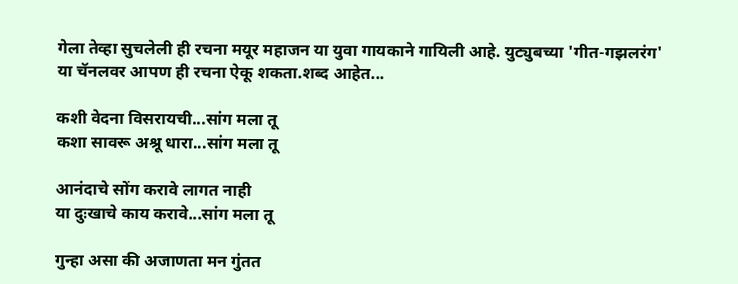गेला तेव्हा सुचलेली ही रचना मयूर महाजन या युवा गायकाने गायिली आहे. युट्युबच्या 'गीत-गझलरंग' या चॅनलवर आपण ही रचना ऐकू शकता.शब्द आहेत...

कशी वेदना विसरायची...सांग मला तू
कशा सावरू अश्रू धारा...सांग मला तू

आनंदाचे सोंग करावे लागत नाही
या दुःखाचे काय करावे...सांग मला तू

गुन्हा असा की अजाणता मन गुंतत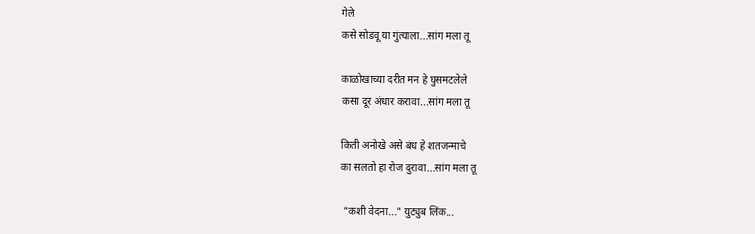गेले
कसे सोडवू या गुंत्याला...सांग मला तू

काळोखाच्या दरीत मन हे घुसमटलेले
कसा दूर अंधार करावा...सांग मला तू

किती अनोखे असे बंध हे शतजन्माचे
का सलतो हा रोज दुरावा...सांग मला तू

 "कशी वेदना..." युट्युब लिंक...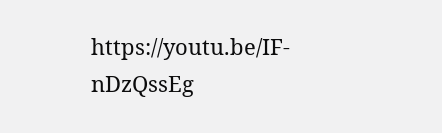https://youtu.be/IF-nDzQssEg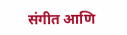संगीत आणि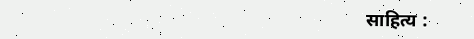साहित्य :